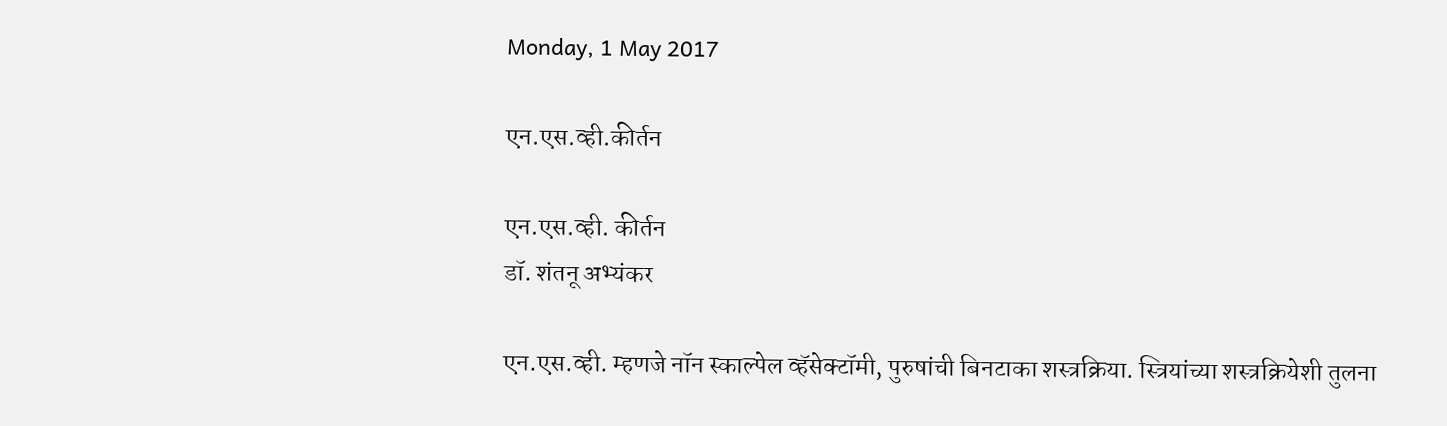Monday, 1 May 2017

एन.एस.व्ही.कीर्तन

एन.एस.व्ही. कीर्तन
डॉ. शंतनू अभ्यंकर

एन.एस.व्ही. म्हणजे नॉन स्काल्पेल व्हॅसेक्टॉमी, पुरुषांची बिनटाका शस्त्रक्रिया. स्त्रियांच्या शस्त्रक्रियेशी तुलना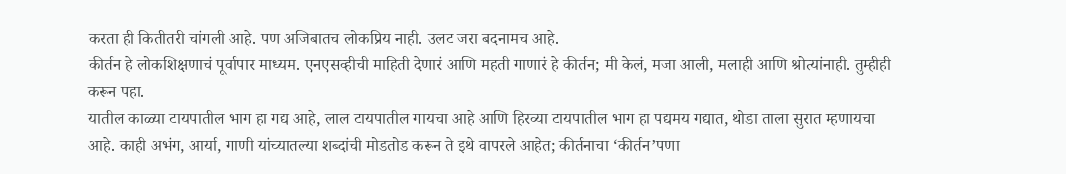करता ही कितीतरी चांगली आहे. पण अजिबातच लोकप्रिय नाही. उलट जरा बदनामच आहे.
कीर्तन हे लोकशिक्षणाचं पूर्वापार माध्यम. एनएसव्हीची माहिती देणारं आणि महती गाणारं हे कीर्तन; मी केलं, मजा आली, मलाही आणि श्रोत्यांनाही. तुम्हीही करून पहा.
यातील काळ्या टायपातील भाग हा गद्य आहे, लाल टायपातील गायचा आहे आणि हिरव्या टायपातील भाग हा पद्यमय गद्यात, थोडा ताला सुरात म्हणायचा आहे. काही अभंग, आर्या, गाणी यांच्यातल्या शब्दांची मोडतोड करून ते इथे वापरले आहेत; कीर्तनाचा ‘कीर्तन’पणा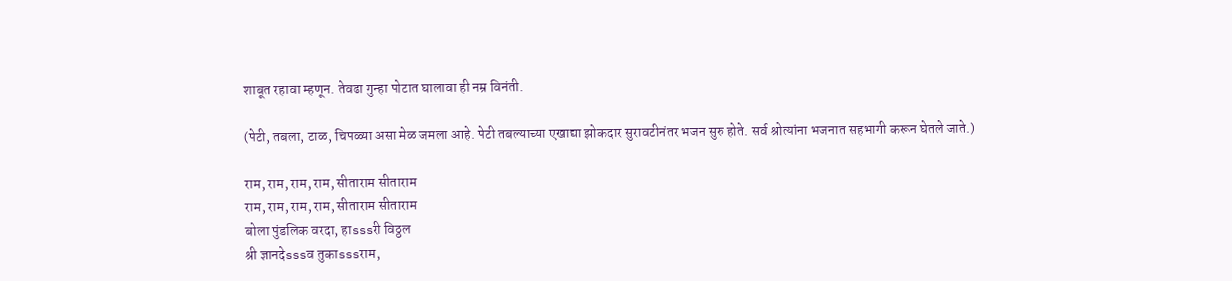शाबूत रहावा म्हणून. तेवढा गुन्हा पोटात घालावा ही नम्र विनंती.

(पेटी, तबला, टाळ, चिपळ्या असा मेळ जमला आहे. पेटी तबल्याच्या एखाद्या झोकदार सुरावटीनंतर भजन सुरु होते. सर्व श्रोत्यांना भजनात सहभागी करून घेतले जाते.)

राम, राम, राम, राम, सीताराम सीताराम
राम, राम, राम, राम, सीताराम सीताराम
बोला पुंडलिक वरदा, हाsssरी विठ्ठल
श्री ज्ञानदेsssव तुकाsssराम,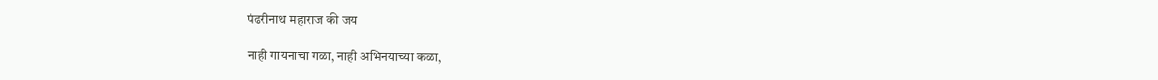पंढरीनाथ महाराज की जय

नाही गायनाचा गळा, नाही अभिनयाच्या कळा,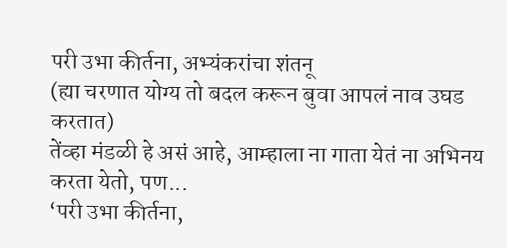परी उभा कीर्तना, अभ्यंकरांचा शंतनू
(ह्या चरणात योग्य तो बदल करून बुवा आपलं नाव उघड करतात)
तेंव्हा मंडळी हे असं आहे, आम्हाला ना गाता येतं ना अभिनय करता येतो, पण...
‘परी उभा कीर्तना,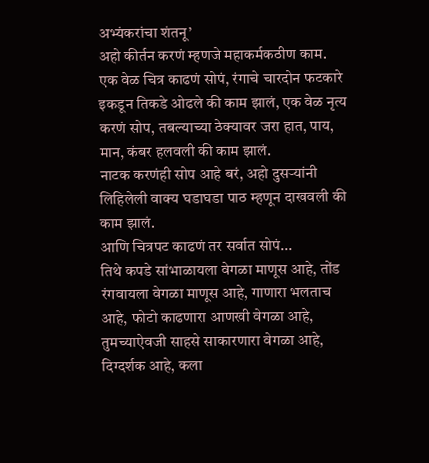अभ्यंकरांचा शंतनू’
अहो कीर्तन करणं म्हणजे महाकर्मकठीण काम. एक वेळ चित्र काढणं सोपं, रंगाचे चारदोन फटकारे इकडून तिकडे ओढले की काम झालं, एक वेळ नृत्य करणं सोप, तबल्याच्या ठेक्यावर जरा हात, पाय,  मान, कंबर हलवली की काम झालं.
नाटक करणंही सोप आहे बरं, अहो दुसऱ्यांनी लिहिलेली वाक्य घडाघडा पाठ म्हणून दाखवली की काम झालं.
आणि चित्रपट काढणं तर सर्वात सोपं...
तिथे कपडे सांभाळायला वेगळा माणूस आहे, तोंड रंगवायला वेगळा माणूस आहे, गाणारा भलताच आहे, फोटो काढणारा आणखी वेगळा आहे, तुमच्याऐवजी साहसे साकारणारा वेगळा आहे, दिग्दर्शक आहे, कला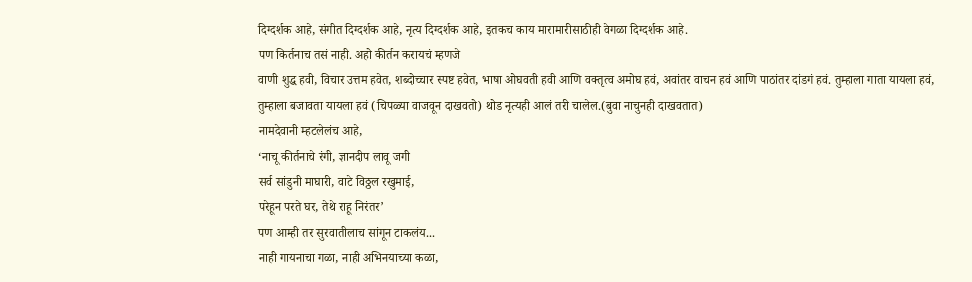दिग्दर्शक आहे, संगीत दिग्दर्शक आहे, नृत्य दिग्दर्शक आहे, इतकच काय मारामारीसाठीही वेगळा दिग्दर्शक आहे.
पण किर्तनाच तसं नाही. अहो कीर्तन करायचं म्हणजे
वाणी शुद्ध हवी, विचार उत्तम हवेत, शब्दोच्चार स्पष्ट हवेत, भाषा ओघवती हवी आणि वक्तृत्व अमोघ हवं, अवांतर वाचन हवं आणि पाठांतर दांडगं हवं. तुम्हाला गाता यायला हवं, तुम्हाला बजावता यायला हवं (चिपळ्या वाजवून दाखवतो) थोड नृत्यही आलं तरी चालेल.(बुवा नाचुनही दाखवतात)
नामदेवानी म्हटलेलंच आहे,
‘नाचू कीर्तनाचे रंगी, ज्ञानदीप लावू जगी
सर्व सांडुनी माघारी, वाटे विठ्ठल रखुमाई,
परेहून परते घर, तेथे राहू निरंतर’
पण आम्ही तर सुरवातीलाच सांगून टाकलंय...
नाही गायनाचा गळा, नाही अभिनयाच्या कळा,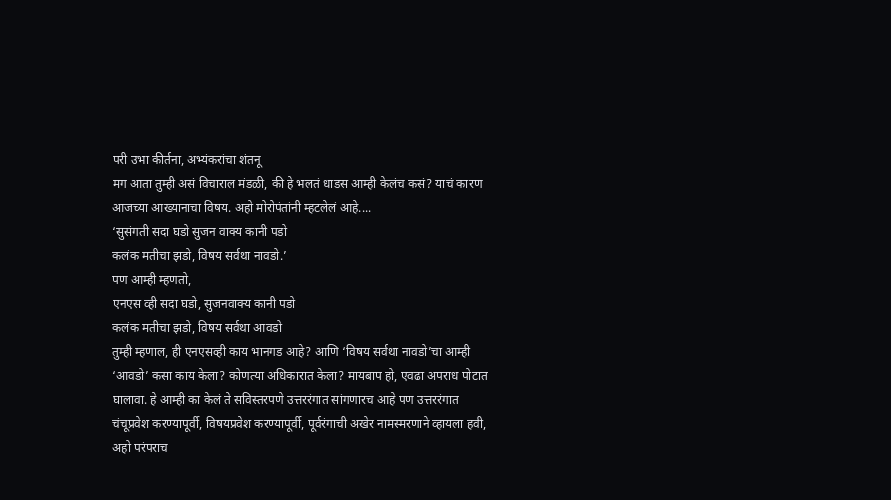परी उभा कीर्तना, अभ्यंकरांचा शंतनू
मग आता तुम्ही असं विचाराल मंडळी, की हे भलतं धाडस आम्ही केलंच कसं? याचं कारण आजच्या आख्यानाचा विषय. अहो मोरोपंतांनी म्हटलेलं आहे....
‘सुसंगती सदा घडो सुजन वाक्य कानी पडो
कलंक मतीचा झडो, विषय सर्वथा नावडो.’
पण आम्ही म्हणतो,
एनएस व्ही सदा घडो, सुजनवाक्य कानी पडो
कलंक मतीचा झडो, विषय सर्वथा आवडो
तुम्ही म्हणाल, ही एनएसव्ही काय भानगड आहे? आणि ‘विषय सर्वथा नावडो’चा आम्ही ‘आवडो’ कसा काय केला? कोणत्या अधिकारात केला? मायबाप हो, एवढा अपराध पोटात घालावा. हे आम्ही का केलं ते सविस्तरपणे उत्तररंगात सांगणारच आहे पण उत्तररंगात चंचूप्रवेश करण्यापूर्वी, विषयप्रवेश करण्यापूर्वी, पूर्वरंगाची अखेर नामस्मरणाने व्हायला हवी, अहो परंपराच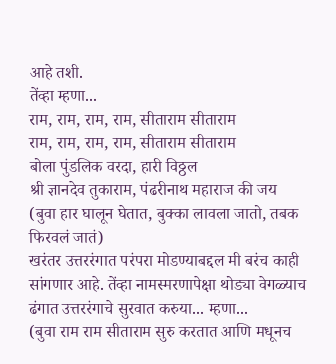आहे तशी.
तेंव्हा म्हणा...
राम, राम, राम, राम, सीताराम सीताराम
राम, राम, राम, राम, सीताराम सीताराम
बोला पुंडलिक वरदा, हारी विठ्ठल
श्री ज्ञानदेव तुकाराम, पंढरीनाथ महाराज की जय
(बुवा हार घालून घेतात, बुक्का लावला जातो, तबक फिरवलं जातं)
खरंतर उत्तररंगात परंपरा मोडण्याबद्दल मी बरंच काही सांगणार आहे. तेंव्हा नामस्मरणापेक्षा थोड्या वेगळ्याच ढंगात उत्तररंगाचे सुरवात करुया... म्हणा...
(बुवा राम राम सीताराम सुरु करतात आणि मधूनच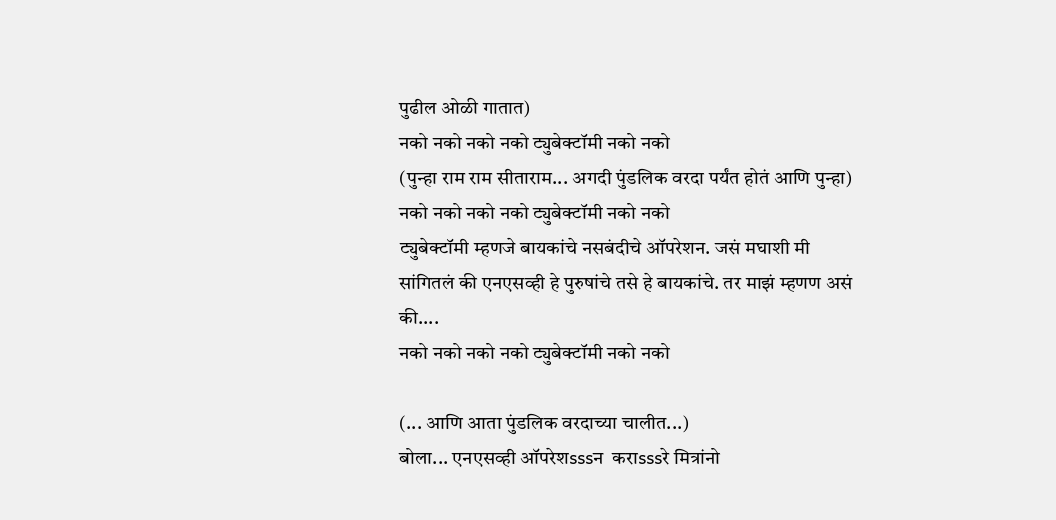पुढील ओळी गातात)
नको नको नको नको ट्युबेक्टॉमी नको नको
(पुन्हा राम राम सीताराम... अगदी पुंडलिक वरदा पर्यंत होतं आणि पुन्हा)
नको नको नको नको ट्युबेक्टॉमी नको नको
ट्युबेक्टॉमी म्हणजे बायकांचे नसबंदीचे ऑपरेशन. जसं मघाशी मी  सांगितलं की एनएसव्ही हे पुरुषांचे तसे हे बायकांचे. तर माझं म्हणण असं की....
नको नको नको नको ट्युबेक्टॉमी नको नको

(... आणि आता पुंडलिक वरदाच्या चालीत...)
बोला... एनएसव्ही ऑपरेशsssन  कराsssरे मित्रांनो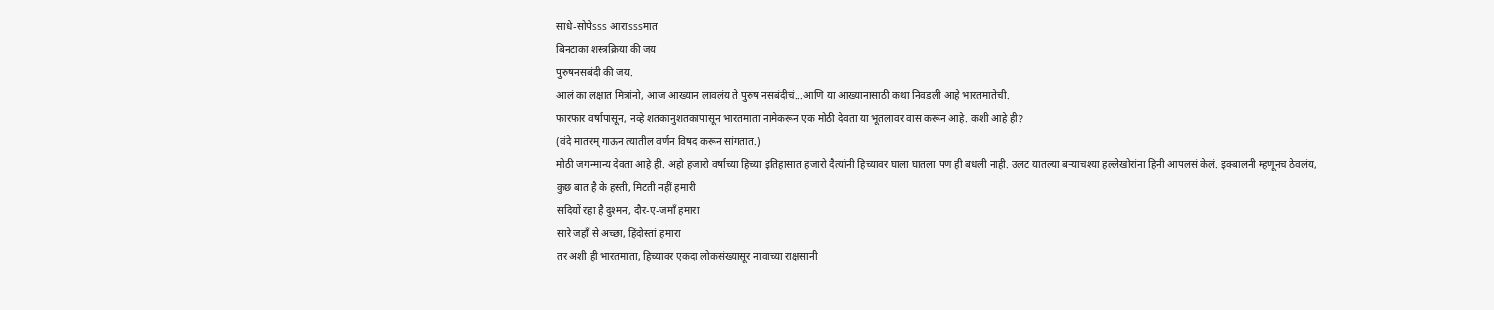साधे-सोपेsss आराsssमात
बिनटाका शस्त्रक्रिया की जय
पुरुषनसबंदी की जय.
आलं का लक्षात मित्रांनो, आज आख्यान लावलंय ते पुरुष नसबंदीचं...आणि या आख्यानासाठी कथा निवडली आहे भारतमातेची.
फारफार वर्षापासून, नव्हे शतकानुशतकापासून भारतमाता नामेकरून एक मोठी देवता या भूतलावर वास करून आहे. कशी आहे ही?
(वंदे मातरम् गाऊन त्यातील वर्णन विषद करून सांगतात.)
मोठी जगन्मान्य देवता आहे ही. अहो हजारो वर्षाच्या हिच्या इतिहासात हजारो दैत्यांनी हिच्यावर घाला घातला पण ही बधली नाही. उलट यातल्या बऱ्याचश्या हल्लेखोरांना हिनी आपलसं केलं. इक्बालनी म्हणूनच ठेवलंय,
कुछ बात है के हस्ती, मिटती नहीं हमारी
सदियों रहा है दुश्मन, दौर-ए-जमाँ हमारा
सारे जहाँ से अच्छा, हिंदोस्तां हमारा
तर अशी ही भारतमाता, हिच्यावर एकदा लोकसंख्यासूर नावाच्या राक्षसानी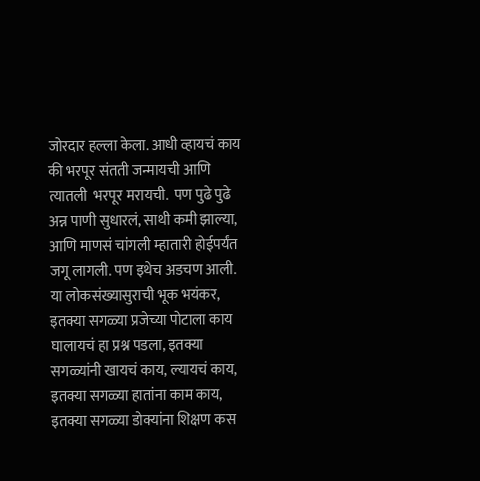जोरदार हल्ला केला. आधी व्हायचं काय की भरपूर संतती जन्मायची आणि त्यातली  भरपूर मरायची.  पण पुढे पुढे अन्न पाणी सुधारलं, साथी कमी झाल्या, आणि माणसं चांगली म्हातारी होईपर्यंत जगू लागली. पण इथेच अडचण आली. या लोकसंख्यासुराची भूक भयंकर, इतक्या सगळ्या प्रजेच्या पोटाला काय घालायचं हा प्रश्न पडला, इतक्या सगळ्यांनी खायचं काय, ल्यायचं काय, इतक्या सगळ्या हातांना काम काय, इतक्या सगळ्या डोक्यांना शिक्षण कस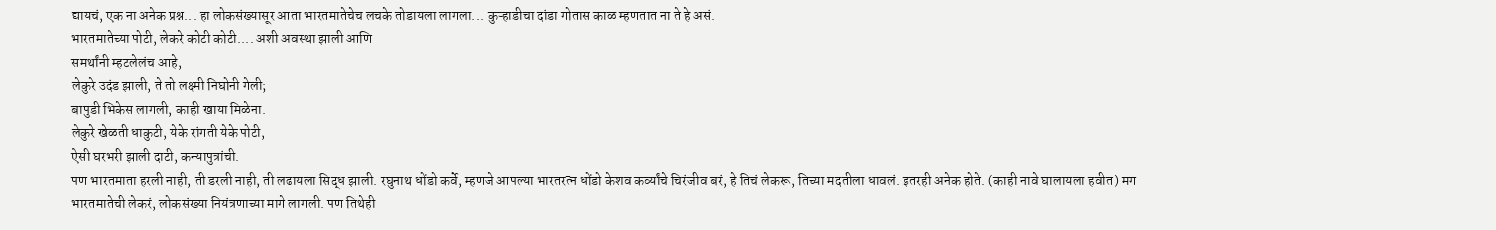द्यायचं, एक ना अनेक प्रश्न... हा लोकसंख्यासूर आता भारतमातेचेच लचके तोडायला लागला... कुऱ्हाडीचा दांडा गोतास काळ म्हणतात ना ते हे असं.
भारतमातेच्या पोटी, लेकरे कोटी कोटी.... अशी अवस्था झाली आणि
समर्थांनी म्हटलेलंच आहे,
लेकुरे उदंड झाली, ते तो लक्ष्मी निघोनी गेली;
बापुडी भिकेस लागली, काही खाया मिळेना.
लेकुरे खेळती धाकुटी, येके रांगती येके पोटी,
ऐसी घरभरी झाली दाटी, कन्यापुत्रांची.
पण भारतमाता हरली नाही, ती डरली नाही, ती लढायला सिद्ध झाली. रघुनाथ धोंडो कर्वे, म्हणजे आपल्या भारतरत्न धोंडो केशव कर्व्यांचे चिरंजीव बरं, हे तिचं लेकरू, तिच्या मदतीला धावलं. इतरही अनेक होते. (काही नावे घालायला हवीत) मग भारतमातेची लेकरं, लोकसंख्या नियंत्रणाच्या मागे लागली. पण तिथेही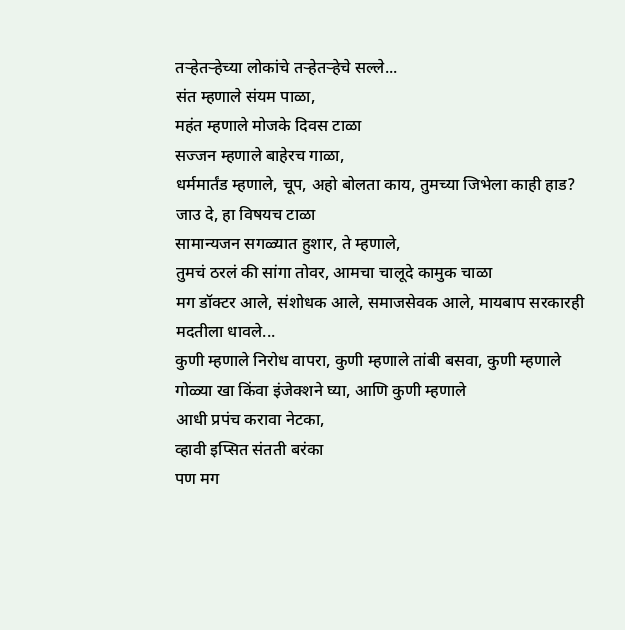तऱ्हेतऱ्हेच्या लोकांचे तऱ्हेतऱ्हेचे सल्ले...
संत म्हणाले संयम पाळा,
महंत म्हणाले मोजके दिवस टाळा
सज्जन म्हणाले बाहेरच गाळा,
धर्ममार्तंड म्हणाले, चूप, अहो बोलता काय, तुमच्या जिभेला काही हाड?
जाउ दे, हा विषयच टाळा
सामान्यजन सगळ्यात हुशार, ते म्हणाले,
तुमचं ठरलं की सांगा तोवर, आमचा चालूदे कामुक चाळा
मग डॉक्टर आले, संशोधक आले, समाजसेवक आले, मायबाप सरकारही मदतीला धावले...
कुणी म्हणाले निरोध वापरा, कुणी म्हणाले तांबी बसवा, कुणी म्हणाले गोळ्या खा किंवा इंजेक्शने घ्या, आणि कुणी म्हणाले
आधी प्रपंच करावा नेटका,
व्हावी इप्सित संतती बरंका
पण मग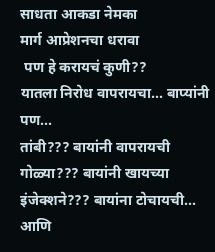साधता आकडा नेमका
मार्ग आप्रेशनचा धरावा
 पण हे करायचं कुणी??
यातला निरोध वापरायचा... बाप्यांनी
पण...
तांबी??? बायांनी वापरायची
गोळ्या??? बायांनी खायच्या
इंजेक्शने??? बायांना टोचायची...
आणि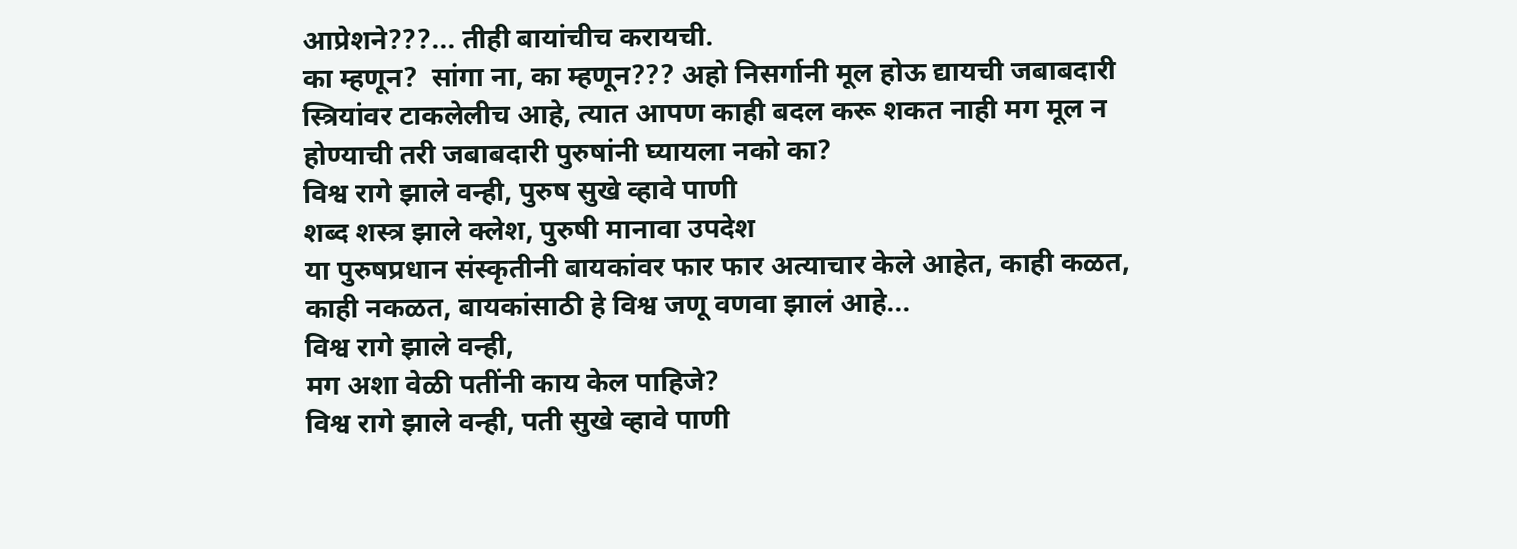आप्रेशने???... तीही बायांचीच करायची.
का म्हणून?  सांगा ना, का म्हणून??? अहो निसर्गानी मूल होऊ द्यायची जबाबदारी स्त्रियांवर टाकलेलीच आहे, त्यात आपण काही बदल करू शकत नाही मग मूल न होण्याची तरी जबाबदारी पुरुषांनी घ्यायला नको का?
विश्व रागे झाले वन्ही, पुरुष सुखे व्हावे पाणी
शब्द शस्त्र झाले क्लेश, पुरुषी मानावा उपदेश
या पुरुषप्रधान संस्कृतीनी बायकांवर फार फार अत्याचार केले आहेत, काही कळत, काही नकळत, बायकांसाठी हे विश्व जणू वणवा झालं आहे...
विश्व रागे झाले वन्ही,
मग अशा वेळी पतींनी काय केल पाहिजे?
विश्व रागे झाले वन्ही, पती सुखे व्हावे पाणी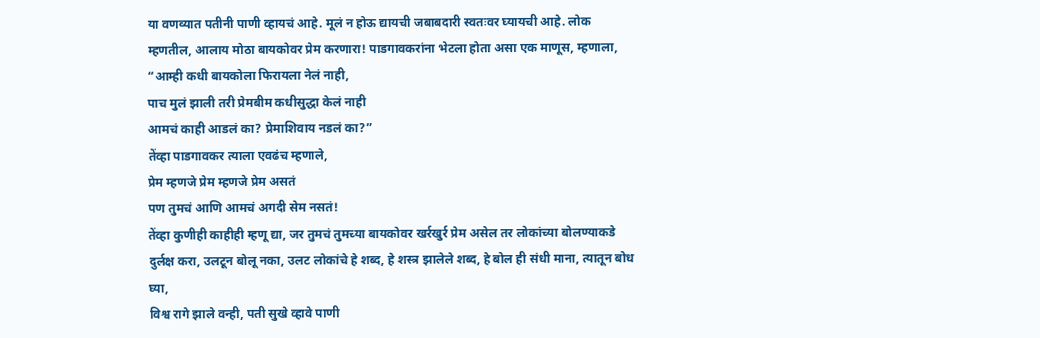या वणव्यात पतीनी पाणी व्हायचं आहे. मूलं न होऊ द्यायची जबाबदारी स्वतःवर घ्यायची आहे. लोक म्हणतील, आलाय मोठा बायकोवर प्रेम करणारा! पाडगावकरांना भेटला होता असा एक माणूस, म्हणाला,
“आम्ही कधी बायकोला फिरायला नेलं नाही,
पाच मुलं झाली तरी प्रेमबीम कधीसुद्धा केलं नाही
आमचं काही आडलं का? प्रेमाशिवाय नडलं का?”
तेंव्हा पाडगावकर त्याला एवढंच म्हणाले,
प्रेम म्हणजे प्रेम म्हणजे प्रेम असतं
पण तुमचं आणि आमचं अगदी सेम नसतं!
तेंव्हा कुणीही काहीही म्हणू द्या, जर तुमचं तुमच्या बायकोवर खर्रखुर्र प्रेम असेल तर लोकांच्या बोलण्याकडे दुर्लक्ष करा, उलटून बोलू नका, उलट लोकांचे हे शब्द, हे शस्त्र झालेले शब्द, हे बोल ही संधी माना, त्यातून बोध घ्या,
विश्व रागे झाले वन्ही, पती सुखे व्हावे पाणी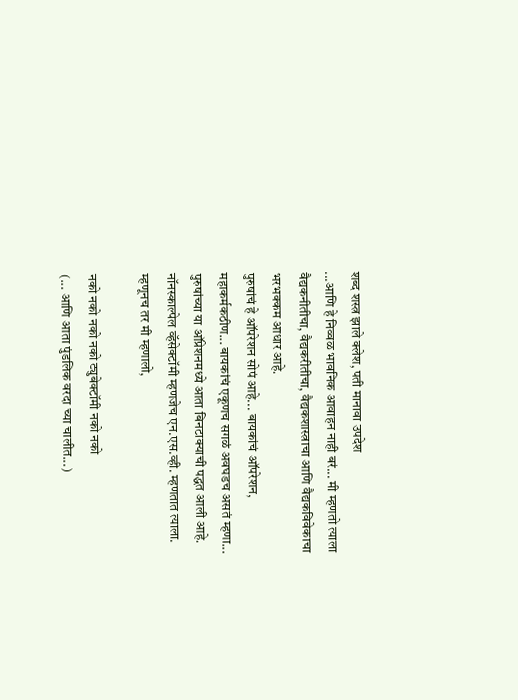शब्द शस्त्र झाले क्लेश, पती मानावा उपदेश
...आणि हे निव्वळ भावनिक आवाहन नाही बरं... मी म्हणतो त्याला वैद्यकनीतीचा, वैद्यकरीतीचा, वैद्यकशास्त्राचा आणि वैद्यकविवेकाचा भरभक्कम आधार आहे.
पुरुषांचं हे ऑपरेशन सोपं आहे... बायकांचं ऑपरेशन, महाकर्मकठीण... बायकांचं एकूणच सगळं अवघडच असतं म्हणा... पुरुषांच्या या ऑप्रेशनमध्ये आता बिनटाक्याची पद्धत आली आहे. नॉनस्काल्पेल व्हॅसेक्टॉमी म्हणजेच एन.एस.व्ही. म्हणतात त्याला.
म्हणूनच तर मी म्हणालो,

नको नको नको नको ट्युबेक्टॉमी नको नको
(... आणि आता पुंडलिक वरदा च्या चालीत...)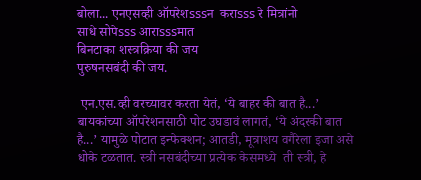बोला... एनएसव्ही ऑपरेशsssन  कराsss रे मित्रांनो
साधे सोपेsss आराsssमात
बिनटाका शस्त्रक्रिया की जय
पुरुषनसबंदी की जय.

 एन.एस.व्ही वरच्यावर करता येतं, ‘ये बाहर की बात है...’ बायकांच्या ऑपरेशनसाठी पोट उघडावं लागतं, ‘ये अंदरकी बात है...’ यामुळे पोटात इन्फेक्शन; आतडी, मूत्राशय वगैरेला इजा असे धोके टळतात. स्त्री नसबंदीच्या प्रत्येक केसमध्ये  ती स्त्री, हे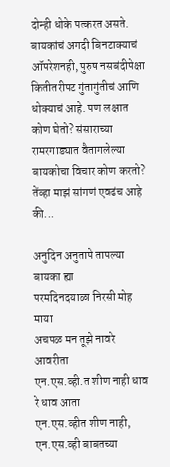दोन्ही धोके पत्करत असते. बायकांचं अगदी बिनटाक्याचं ऑपरेशनही, पुरुष नसबंदीपेक्षा कितीतरीपट गुंतागुंतीचं आणि धोक्याचं आहे. पण लक्षात कोण घेतो? संसाराच्या रामरगाड्यात वैतागलेल्या बायकोचा विचार कोण करतो? तेंव्हा माझं सांगणं एवढंच आहे की...

अनुदिन अनुतापे तापल्या बायका ह्या
परमदिनदयाळा निरसी मोह माया
अचपळ मन तूझे नावरे आवरीता
एन.एस.व्ही.त शीण नाही धाव रे धाव आता
एन.एस.व्हीत शीण नाही, एन.एस.व्ही बाबतच्या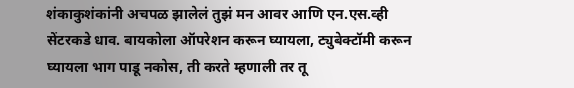शंकाकुशंकांनी अचपळ झालेलं तुझं मन आवर आणि एन.एस.व्ही सेंटरकडे धाव. बायकोला ऑपरेशन करून घ्यायला, ट्युबेक्टॉमी करून घ्यायला भाग पाडू नकोस, ती करते म्हणाली तर तू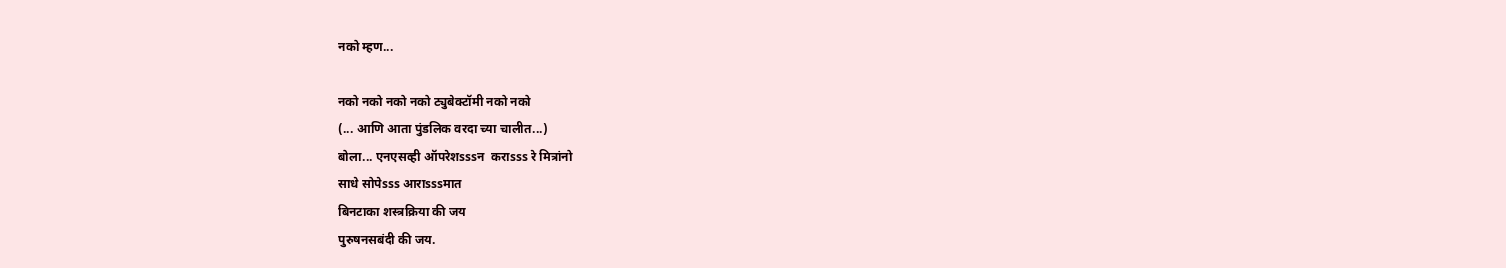नको म्हण...

नको नको नको नको ट्युबेक्टॉमी नको नको
(... आणि आता पुंडलिक वरदा च्या चालीत...)
बोला... एनएसव्ही ऑपरेशsssन  कराsss रे मित्रांनो
साधे सोपेsss आराsssमात
बिनटाका शस्त्रक्रिया की जय
पुरुषनसबंदी की जय.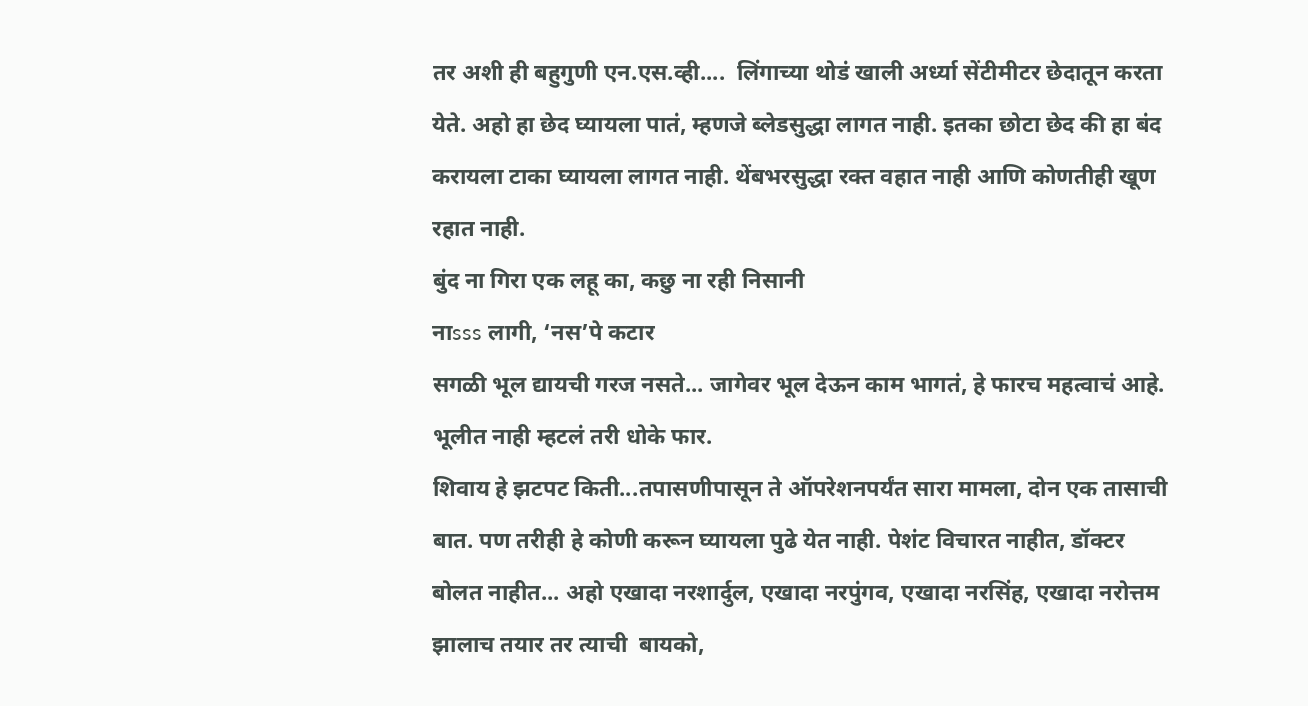तर अशी ही बहुगुणी एन.एस.व्ही....  लिंगाच्या थोडं खाली अर्ध्या सेंटीमीटर छेदातून करता येते. अहो हा छेद घ्यायला पातं, म्हणजे ब्लेडसुद्धा लागत नाही. इतका छोटा छेद की हा बंद करायला टाका घ्यायला लागत नाही. थेंबभरसुद्धा रक्त वहात नाही आणि कोणतीही खूण रहात नाही.
बुंद ना गिरा एक लहू का, कछु ना रही निसानी
नाsss लागी, ‘नस’पे कटार
सगळी भूल द्यायची गरज नसते... जागेवर भूल देऊन काम भागतं, हे फारच महत्वाचं आहे. भूलीत नाही म्हटलं तरी धोके फार.
शिवाय हे झटपट किती...तपासणीपासून ते ऑपरेशनपर्यंत सारा मामला, दोन एक तासाची बात. पण तरीही हे कोणी करून घ्यायला पुढे येत नाही. पेशंट विचारत नाहीत, डॉक्टर बोलत नाहीत... अहो एखादा नरशार्दुल, एखादा नरपुंगव, एखादा नरसिंह, एखादा नरोत्तम झालाच तयार तर त्याची  बायको,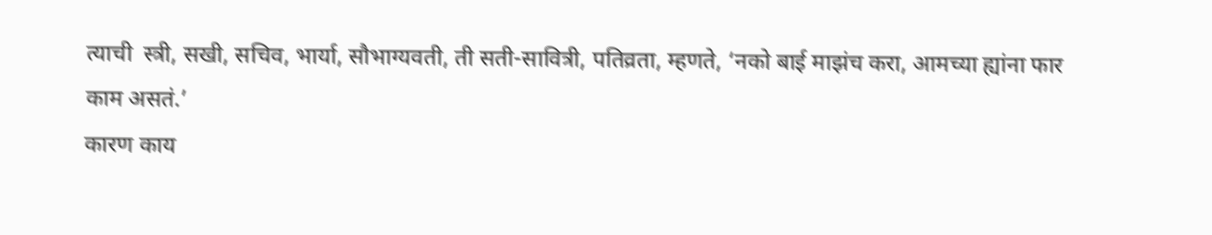त्याची  स्त्री, सखी, सचिव, भार्या, सौभाग्यवती, ती सती-सावित्री, पतिव्रता, म्हणते, ‘नको बाई माझंच करा, आमच्या ह्यांना फार काम असतं.’
कारण काय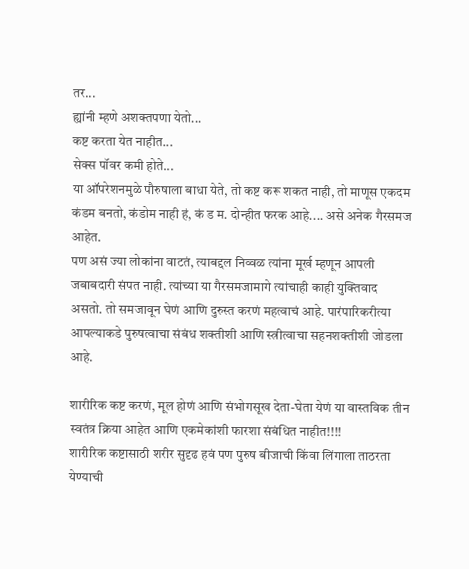तर...
ह्यांनी म्हणे अशक्तपणा येतो...
कष्ट करता येत नाहीत...
सेक्स पॉवर कमी होते...
या ऑपरेशनमुळे पौरुषाला बाधा येते, तो कष्ट करू शकत नाही, तो माणूस एकदम कंडम बनतो, कंडोम नाही हं, कं ड म. दोन्हीत फरक आहे.... असे अनेक गैरसमज आहेत.
पण असं ज्या लोकांना वाटतं, त्याबद्दल निव्वळ त्यांना मूर्ख म्हणून आपली जबाबदारी संपत नाही. त्यांच्या या गैरसमजामागे त्यांचाही काही युक्तिवाद असतो. तो समजावून घेणं आणि दुरुस्त करणं महत्वाचं आहे. पारंपारिकरीत्या आपल्याकडे पुरुषत्वाचा संबंध शक्तीशी आणि स्त्रीत्वाचा सहनशक्तीशी जोडला आहे.

शारीरिक कष्ट करणं, मूल होणं आणि संभोगसूख देता-घेता येणं या वास्तविक तीन स्वतंत्र क्रिया आहेत आणि एकमेकांशी फारशा संबंधित नाहीत!!!!
शारीरिक कष्टासाठी शरीर सुदृढ हवं पण पुरुष बीजाची किंवा लिंगाला ताठरता येण्याची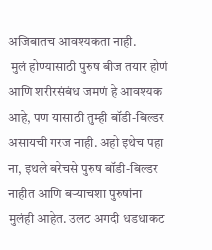अजिबातच आवश्यकता नाही.
 मुलं होण्यासाठी पुरुष बीज तयार होणं आणि शरीरसंबंध जमणं हे आवश्यक आहे, पण यासाठी तुम्ही बॉडी-बिल्डर असायची गरज नाही. अहो इथेच पहा ना, इथले बरेचसे पुरुष बॉडी-बिल्डर नाहीत आणि बऱ्याचशा पुरुषांना मुलंही आहेत. उलट अगदी धडधाकट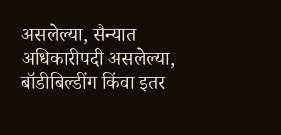असलेल्या, सैन्यात अधिकारीपदी असलेल्या, बॉडीबिल्डींग किंवा इतर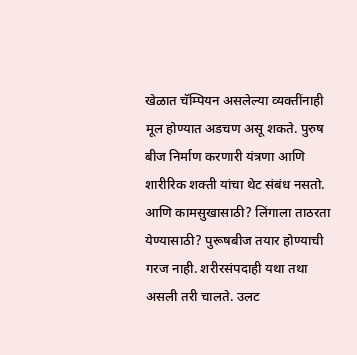खेळात चॅम्पियन असलेल्या व्यक्तींनाही मूल होण्यात अडचण असू शकते. पुरुष बीज निर्माण करणारी यंत्रणा आणि शारीरिक शक्ती यांचा थेट संबंध नसतो.
आणि कामसुखासाठी? लिंगाला ताठरता येण्यासाठी? पुरूषबीज तयार होण्याची गरज नाही. शरीरसंपदाही यथा तथा असली तरी चालते. उलट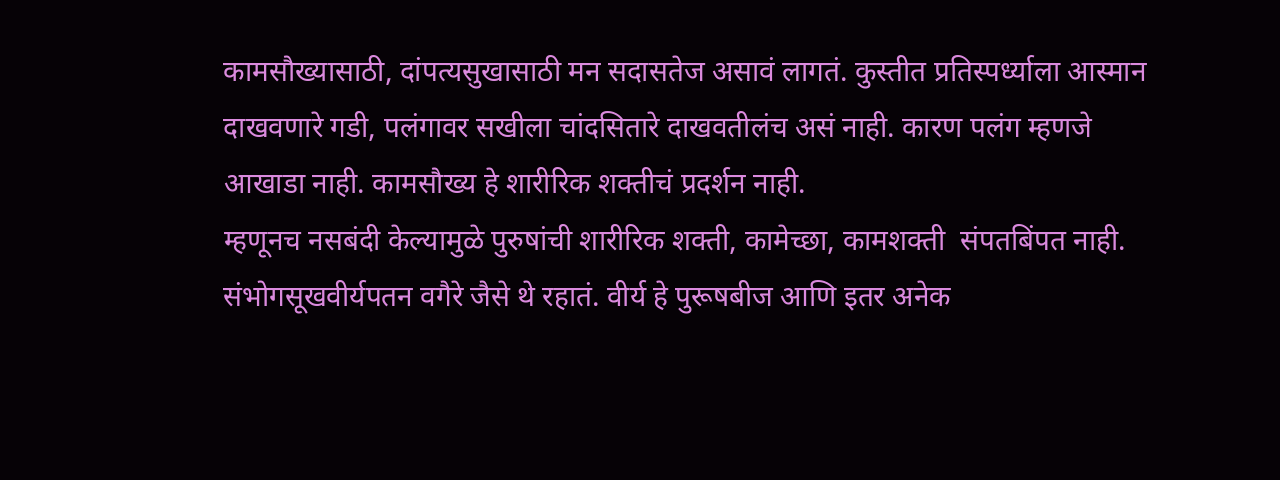कामसौख्यासाठी, दांपत्यसुखासाठी मन सदासतेज असावं लागतं. कुस्तीत प्रतिस्पर्ध्याला आस्मान दाखवणारे गडी, पलंगावर सखीला चांदसितारे दाखवतीलंच असं नाही. कारण पलंग म्हणजे आखाडा नाही. कामसौख्य हे शारीरिक शक्तीचं प्रदर्शन नाही.
म्हणूनच नसबंदी केल्यामुळे पुरुषांची शारीरिक शक्ती, कामेच्छा, कामशक्ती  संपतबिंपत नाही. संभोगसूखवीर्यपतन वगैरे जैसे थे रहातं. वीर्य हे पुरूषबीज आणि इतर अनेक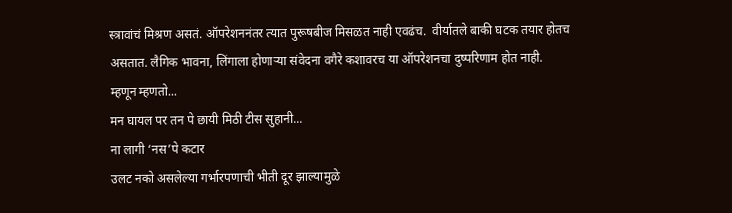स्त्रावांचं मिश्रण असतं. ऑपरेशननंतर त्यात पुरूषबीज मिसळत नाही एवढंच.  वीर्यातले बाकी घटक तयार होतच असतात. लैगिक भावना, लिंगाला होणाऱ्या संवेदना वगैरे कशावरच या ऑपरेशनचा दुष्परिणाम होत नाही.
म्हणून म्हणतो...
मन घायल पर तन पे छायी मिठी टीस सुहानी...
ना लागी ‘नस’पे कटार
उलट नको असलेल्या गर्भारपणाची भीती दूर झाल्यामुळे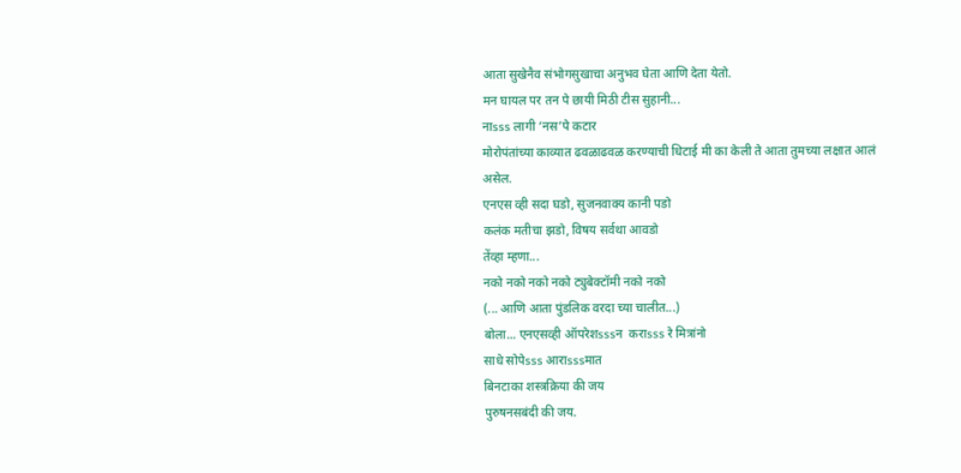आता सुखेनैव संभोगसुखाचा अनुभव घेता आणि देता येतो.
मन घायल पर तन पे छायी मिठी टीस सुहानी...
नाsss लागी ‘नस’पे कटार
मोरोपंतांच्या काव्यात ढवळाढवळ करण्याची धिटाई मी का केली ते आता तुमच्या लक्षात आलं असेल.
एनएस व्ही सदा घडो, सुजनवाक्य कानी पडो
कलंक मतीचा झडो, विषय सर्वथा आवडो
तेंव्हा म्हणा...
नको नको नको नको ट्युबेक्टॉमी नको नको
(... आणि आता पुंडलिक वरदा च्या चालीत...)
बोला... एनएसव्ही ऑपरेशsssन  कराsss रे मित्रांनो
साधे सोपेsss आराsssमात
बिनटाका शस्त्रक्रिया की जय
पुरुषनसबंदी की जय.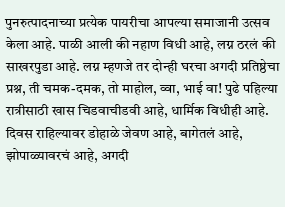पुनरुत्पादनाच्या प्रत्येक पायरीचा आपल्या समाजानी उत्सव केला आहे. पाळी आली की नहाण विधी आहे, लग्न ठरलं की साखरपुडा आहे. लग्न म्हणजे तर दोन्ही घरचा अगदी प्रतिष्ठेचा प्रश्न, ती चमक-दमक, तो माहोल, व्वा, भाई वा! पुढे पहिल्या रात्रीसाठी खास चिडवाचीडवी आहे, धार्मिक विधीही आहे. दिवस राहिल्यावर डोहाळे जेवण आहे, बागेतलं आहे, झोपाळ्यावरचं आहे, अगदी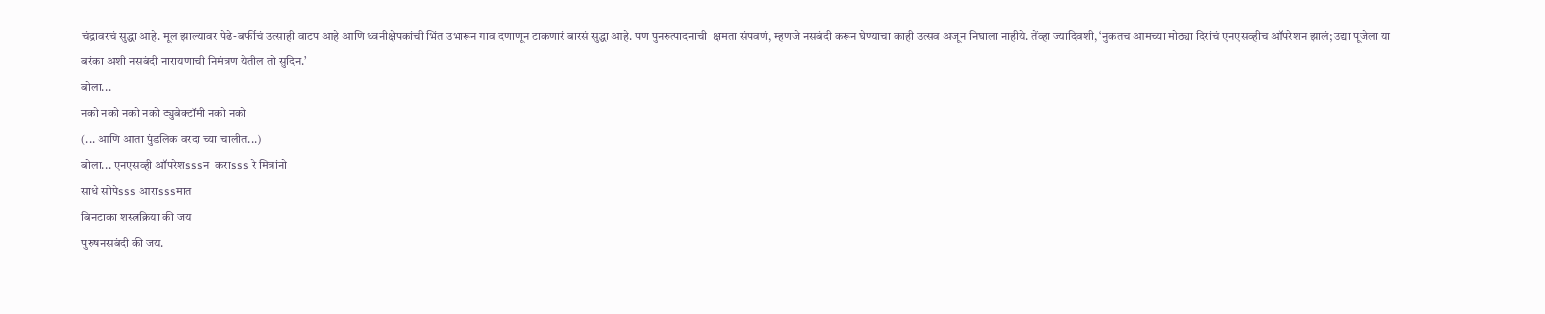चंद्रावरचं सुद्धा आहे. मूल झाल्यावर पेढे-बर्फीचं उत्साही वाटप आहे आणि ध्वनीक्षेपकांची भिंत उभारून गाव दणाणून टाकणारं बारसं सुद्धा आहे. पण पुनरुत्पादनाची  क्षमता संपवणं, म्हणजे नसबंदी करून घेण्याचा काही उत्सव अजून निघाला नाहीये. तेंव्हा ज्यादिवशी, ‘नुकतच आमच्या मोठ्या दिरांचं एनएसव्हीच ऑपरेशन झालं; उद्या पूजेला या बरंका अशी नसबंदी नारायणाची निमंत्रण येतील तो सुदिन.’
बोला...
नको नको नको नको ट्युबेक्टॉमी नको नको
(... आणि आता पुंडलिक वरदा च्या चालीत...)
बोला... एनएसव्ही ऑपरेशsssन  कराsss रे मित्रांनो
साधे सोपेsss आराsssमात
बिनटाका शस्त्रक्रिया की जय
पुरुषनसबंदी की जय.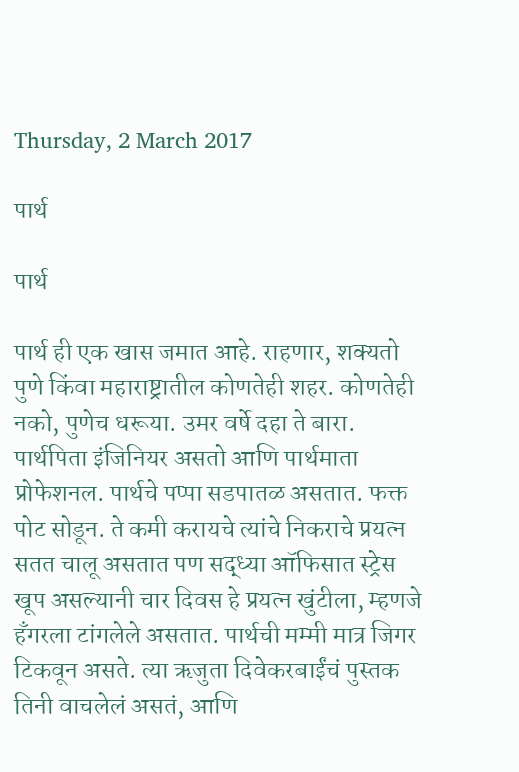Thursday, 2 March 2017

पार्थ

पार्थ

पार्थ ही एक खास जमात आहे. राहणार, शक्यतो पुणे किंवा महाराष्ट्रातील कोणतेही शहर. कोणतेही नको, पुणेच धरूया. उमर वर्षे दहा ते बारा. पार्थपिता इंजिनियर असतो आणि पार्थमाता प्रोफेशनल. पार्थचे पप्पा सडपातळ असतात. फक्त पोट सोडून. ते कमी करायचे त्यांचे निकराचे प्रयत्न सतत चालू असतात पण सद्ध्या ऑफिसात स्ट्रेस खूप असल्यानी चार दिवस हे प्रयत्न खुंटीला, म्हणजे हँगरला टांगलेले असतात. पार्थची मम्मी मात्र जिगर टिकवून असते. त्या ऋजुता दिवेकरबाईंचं पुस्तक तिनी वाचलेलं असतं, आणि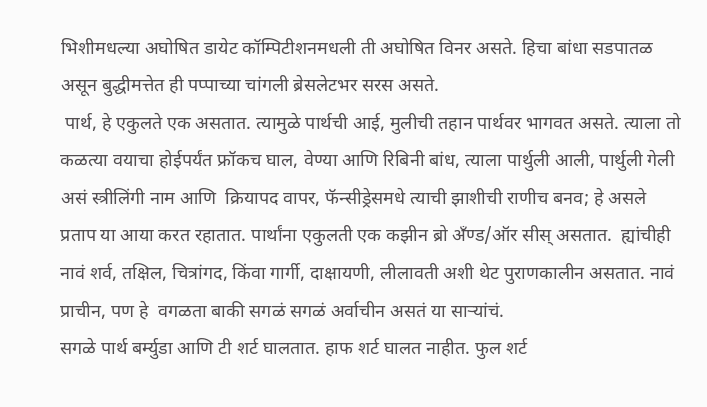भिशीमधल्या अघोषित डायेट कॉम्पिटीशनमधली ती अघोषित विनर असते. हिचा बांधा सडपातळ असून बुद्धीमत्तेत ही पप्पाच्या चांगली ब्रेसलेटभर सरस असते.
 पार्थ, हे एकुलते एक असतात. त्यामुळे पार्थची आई, मुलीची तहान पार्थवर भागवत असते. त्याला तो कळत्या वयाचा होईपर्यंत फ्रॉकच घाल, वेण्या आणि रिबिनी बांध, त्याला पार्थुली आली, पार्थुली गेली असं स्त्रीलिंगी नाम आणि  क्रियापद वापर, फॅन्सीड्रेसमधे त्याची झाशीची राणीच बनव; हे असले प्रताप या आया करत रहातात. पार्थांना एकुलती एक कझीन ब्रो अँण्ड/ऑर सीस् असतात.  ह्यांचीही नावं शर्व, तक्षिल, चित्रांगद, किंवा गार्गी, दाक्षायणी, लीलावती अशी थेट पुराणकालीन असतात. नावं प्राचीन, पण हे  वगळता बाकी सगळं सगळं अर्वाचीन असतं या साऱ्यांचं.
सगळे पार्थ बर्म्युडा आणि टी शर्ट घालतात. हाफ शर्ट घालत नाहीत. फुल शर्ट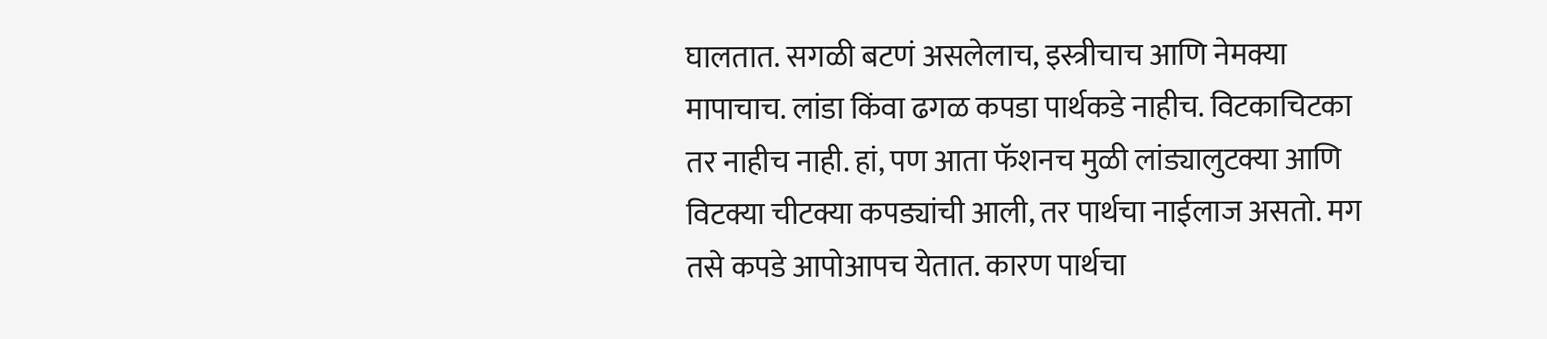घालतात. सगळी बटणं असलेलाच, इस्त्रीचाच आणि नेमक्या मापाचाच. लांडा किंवा ढगळ कपडा पार्थकडे नाहीच. विटकाचिटका तर नाहीच नाही. हां, पण आता फॅशनच मुळी लांड्यालुटक्या आणि विटक्या चीटक्या कपड्यांची आली, तर पार्थचा नाईलाज असतो. मग तसे कपडे आपोआपच येतात. कारण पार्थचा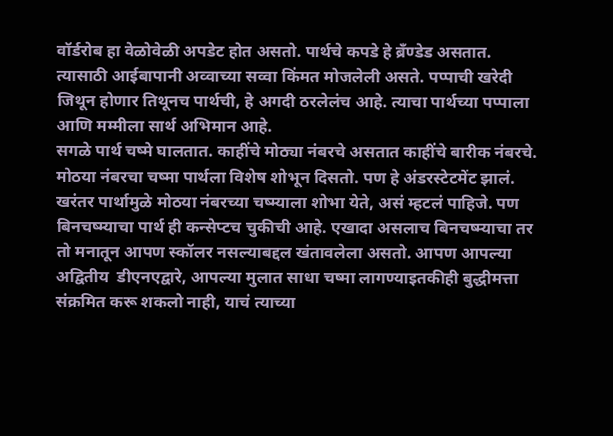वॉर्डरोब हा वेळोवेळी अपडेट होत असतो. पार्थचे कपडे हे ब्रँण्डेड असतात. त्यासाठी आईबापानी अव्वाच्या सव्वा किंमत मोजलेली असते. पप्पाची खरेदी जिथून होणार तिथूनच पार्थची, हे अगदी ठरलेलंच आहे. त्याचा पार्थच्या पप्पाला आणि मम्मीला सार्थ अभिमान आहे.
सगळे पार्थ चष्मे घालतात. काहींचे मोठ्या नंबरचे असतात काहींचे बारीक नंबरचे. मोठया नंबरचा चष्मा पार्थला विशेष शोभून दिसतो. पण हे अंडरस्टेटमेंट झालं. खरंतर पार्थामुळे मोठया नंबरच्या चष्म्याला शोभा येते, असं म्हटलं पाहिजे. पण बिनचष्म्याचा पार्थ ही कन्सेप्टच चुकीची आहे. एखादा असलाच बिनचष्म्याचा तर तो मनातून आपण स्कॉलर नसल्याबद्दल खंतावलेला असतो. आपण आपल्या अद्वितीय  डीएनएद्वारे, आपल्या मुलात साधा चष्मा लागण्याइतकीही बुद्धीमत्ता संक्रमित करू शकलो नाही, याचं त्याच्या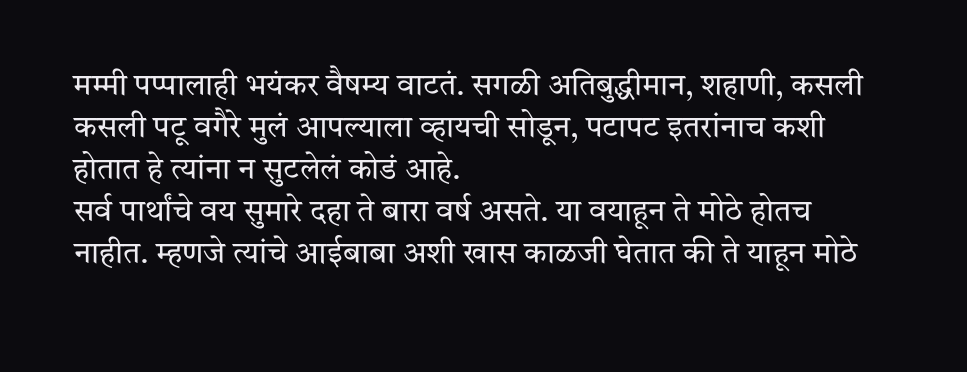मम्मी पप्पालाही भयंकर वैषम्य वाटतं. सगळी अतिबुद्धीमान, शहाणी, कसली कसली पटू वगैरे मुलं आपल्याला व्हायची सोडून, पटापट इतरांनाच कशी होतात हे त्यांना न सुटलेलं कोडं आहे.
सर्व पार्थांचे वय सुमारे दहा ते बारा वर्ष असते. या वयाहून ते मोठे होतच नाहीत. म्हणजे त्यांचे आईबाबा अशी खास काळजी घेतात की ते याहून मोठे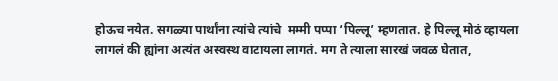होऊच नयेत. सगळ्या पार्थांना त्यांचे त्यांचे  मम्मी पप्पा ‘पिल्लू’ म्हणतात. हे पिल्लू मोठं व्हायला लागलं की ह्यांना अत्यंत अस्वस्थ वाटायला लागतं. मग ते त्याला सारखं जवळ घेतात,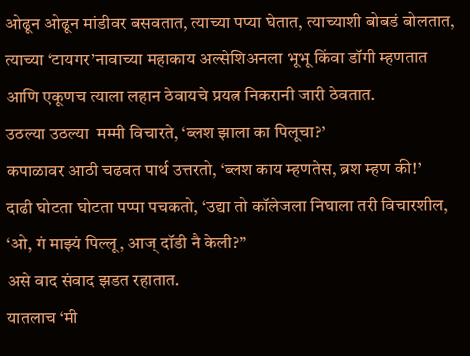ओढून ओढून मांडीवर बसवतात, त्याच्या पप्या घेतात, त्याच्याशी बोबडं बोलतात, त्याच्या ‘टायगर’नावाच्या महाकाय अल्सेशिअनला भूभू किंवा डॉगी म्हणतात आणि एकूणच त्याला लहान ठेवायचे प्रयत्न निकरानी जारी ठेवतात.
उठल्या उठल्या  मम्मी विचारते, ‘ब्लश झाला का पिलूचा?’
कपाळावर आठी चढवत पार्थ उत्तरतो, ‘ब्लश काय म्हणतेस, ब्रश म्हण की!’
दाढी घोटता घोटता पप्पा पचकतो, ‘उद्या तो कॉलेजला निघाला तरी विचारशील, ‘ओ, गं माझ्यं पिल्लू, आज् दॉडी नै केली?’’
असे वाद संवाद झडत रहातात.
यातलाच ‘मी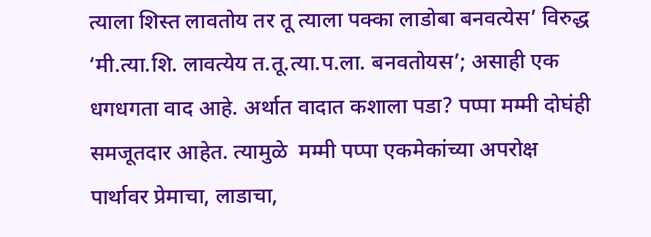त्याला शिस्त लावतोय तर तू त्याला पक्का लाडोबा बनवत्येस’ विरुद्ध ‘मी.त्या.शि. लावत्येय त.तू.त्या.प.ला. बनवतोयस’; असाही एक धगधगता वाद आहे. अर्थात वादात कशाला पडा? पप्पा मम्मी दोघंही समजूतदार आहेत. त्यामुळे  मम्मी पप्पा एकमेकांच्या अपरोक्ष पार्थावर प्रेमाचा, लाडाचा,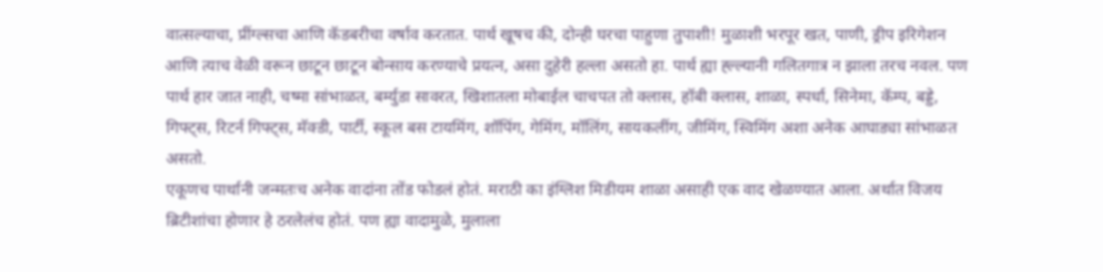वात्सल्याचा, प्रींग्ल्सचा आणि कॅडबरीचा वर्षाव करतात. पार्थ खूषच की, दोन्ही घरचा पाहुणा तुपाशी! मुळाशी भरपूर खत, पाणी, ड्रीप इरिगेशन आणि त्याच वेळी वरून छाटून छाटून बोन्साय करण्याचे प्रयत्न, असा दुहेरी हल्ला असतो हा. पार्थ ह्या ह्ल्ल्यानी गलितगात्र न झाला तरच नवल. पण पार्थ हार जात नाही, चष्मा सांभाळत, बर्म्युडा सावरत, खिशातला मोबाईल चाचपत तो क्लास, हॉबी क्लास, शाळा, स्पर्धा, सिनेमा, कॅम्प, बड्डे, गिफ्ट्स, रिटर्न गिफ्ट्स, मॅक्डी, पार्टी, स्कूल बस टायमिंग, शॉपिंग, गेमिंग, मॉलिंग, सायकलींग, जीमिंग, स्विमिंग अशा अनेक आघाड्या सांभाळत असतो.
एकूणच पार्थानी जन्मतःच अनेक वादांना तोंड फोडलं होतं. मराठी का इंग्लिश मिडीयम शाळा असाही एक वाद खेळण्यात आला. अर्थात विजय ब्रिटीशांचा होणार हे ठरलेलंच होतं. पण ह्या वादामुळे, मुलाला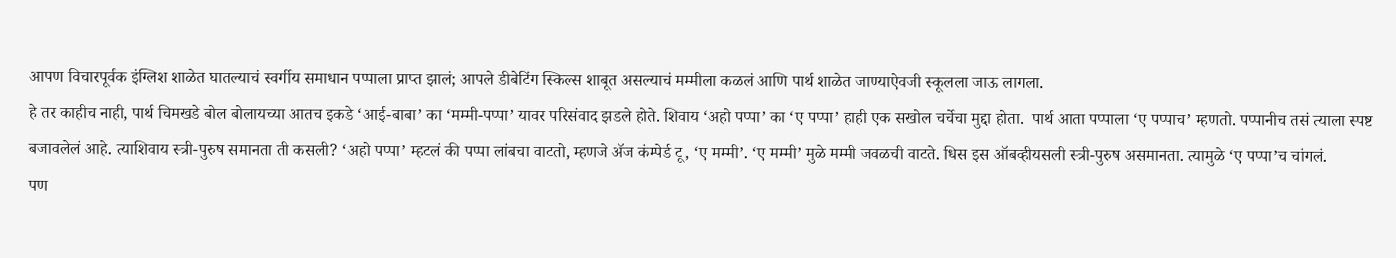आपण विचारपूर्वक इंग्लिश शाळेत घातल्याचं स्वर्गीय समाधान पप्पाला प्राप्त झालं; आपले डीबेटिंग स्किल्स शाबूत असल्याचं मम्मीला कळलं आणि पार्थ शाळेत जाण्याऐवजी स्कूलला जाऊ लागला.
हे तर काहीच नाही, पार्थ चिमखडे बोल बोलायच्या आतच इकडे ‘आई-बाबा’ का ‘मम्मी-पप्पा’ यावर परिसंवाद झडले होते. शिवाय ‘अहो पप्पा’ का ‘ए पप्पा’ हाही एक सखोल चर्चेचा मुद्दा होता.  पार्थ आता पप्पाला ‘ए पप्पाच’ म्हणतो. पप्पानीच तसं त्याला स्पष्ट बजावलेलं आहे. त्याशिवाय स्त्री-पुरुष समानता ती कसली? ‘अहो पप्पा’ म्हटलं की पप्पा लांबचा वाटतो, म्हणजे ॲज कंम्पेर्ड टू, ‘ए मम्मी’. ‘ए मम्मी’ मुळे मम्मी जवळची वाटते. धिस इस ऑबव्हीयसली स्त्री-पुरुष असमानता. त्यामुळे ‘ए पप्पा’च चांगलं.
पण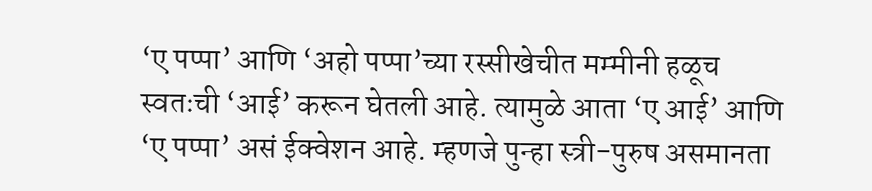‘ए पप्पा’ आणि ‘अहो पप्पा’च्या रस्सीखेचीत मम्मीनी हळूच स्वतःची ‘आई’ करून घेतली आहे. त्यामुळे आता ‘ए आई’ आणि ‘ए पप्पा’ असं ईक्वेशन आहे. म्हणजे पुन्हा स्त्री-पुरुष असमानता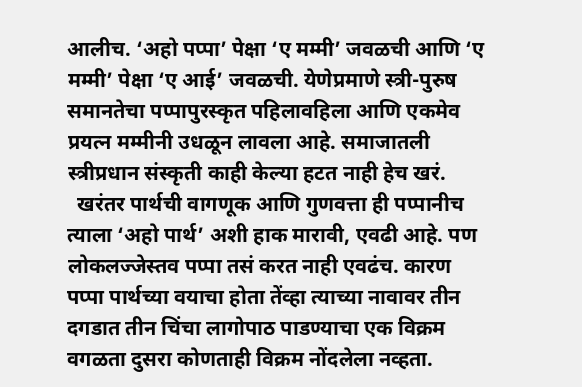आलीच. ‘अहो पप्पा’ पेक्षा ‘ए मम्मी’ जवळची आणि ‘ए मम्मी’ पेक्षा ‘ए आई’ जवळची. येणेप्रमाणे स्त्री-पुरुष समानतेचा पप्पापुरस्कृत पहिलावहिला आणि एकमेव प्रयत्न मम्मीनी उधळून लावला आहे. समाजातली स्त्रीप्रधान संस्कृती काही केल्या हटत नाही हेच खरं.
  खरंतर पार्थची वागणूक आणि गुणवत्ता ही पप्पानीच त्याला ‘अहो पार्थ’ अशी हाक मारावी, एवढी आहे. पण लोकलज्जेस्तव पप्पा तसं करत नाही एवढंच. कारण पप्पा पार्थच्या वयाचा होता तेंव्हा त्याच्या नावावर तीन दगडात तीन चिंचा लागोपाठ पाडण्याचा एक विक्रम वगळता दुसरा कोणताही विक्रम नोंदलेला नव्हता.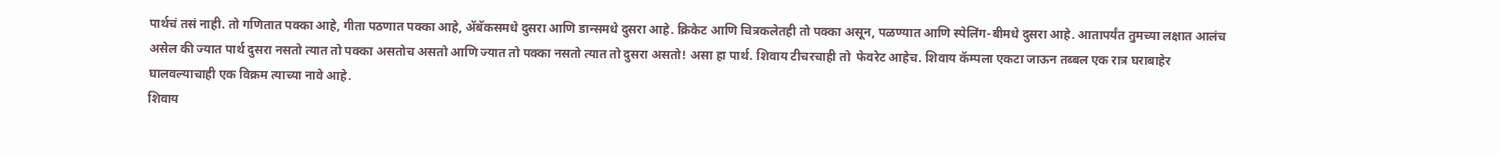पार्थचं तसं नाही. तो गणितात पक्का आहे, गीता पठणात पक्का आहे, ॲबॅकसमधे दुसरा आणि डान्समधे दुसरा आहे. क्रिकेट आणि चित्रकलेतही तो पक्का असून, पळण्यात आणि स्पेलिंग-बीमधे दुसरा आहे. आतापर्यंत तुमच्या लक्षात आलंच असेल की ज्यात पार्थ दुसरा नसतो त्यात तो पक्का असतोच असतो आणि ज्यात तो पक्का नसतो त्यात तो दुसरा असतो! असा हा पार्थ. शिवाय टीचरचाही तो  फेवरेट आहेच. शिवाय कॅम्पला एकटा जाऊन तब्बल एक रात्र घराबाहेर घालवल्याचाही एक विक्रम त्याच्या नावे आहे.
शिवाय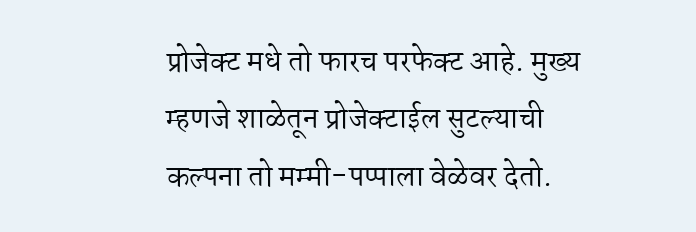प्रोजेक्ट मधे तो फारच परफेक्ट आहे. मुख्य म्हणजे शाळेतून प्रोजेक्टाईल सुटल्याची कल्पना तो मम्मी-पप्पाला वेळेवर देतो.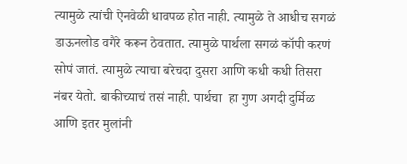त्यामुळे त्यांची ऐनवेळी धावपळ होत नाही. त्यामुळे ते आधीच सगळं डाऊनलोड वगैरे करून ठेवतात. त्यामुळे पार्थला सगळं कॉपी करणं सोपं जातं. त्यामुळे त्याचा बरेचदा दुसरा आणि कधी कधी तिसरा नंबर येतो. बाकीच्याचं तसं नाही. पार्थचा  हा गुण अगदी दुर्मिळ आणि इतर मुलांनी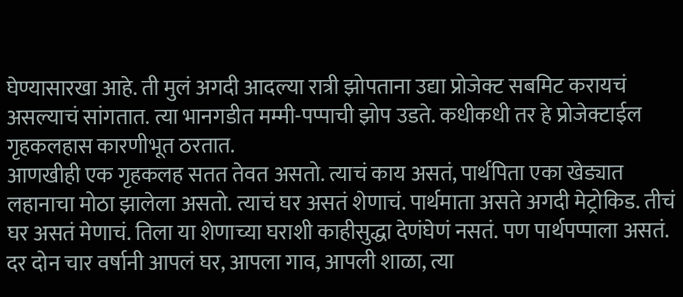घेण्यासारखा आहे. ती मुलं अगदी आदल्या रात्री झोपताना उद्या प्रोजेक्ट सबमिट करायचं असल्याचं सांगतात. त्या भानगडीत मम्मी-पप्पाची झोप उडते. कधीकधी तर हे प्रोजेक्टाईल गृहकलहास कारणीभूत ठरतात.
आणखीही एक गृहकलह सतत तेवत असतो. त्याचं काय असतं, पार्थपिता एका खेड्यात लहानाचा मोठा झालेला असतो. त्याचं घर असतं शेणाचं. पार्थमाता असते अगदी मेट्रोकिड. तीचं घर असतं मेणाचं. तिला या शेणाच्या घराशी काहीसुद्धा देणंघेणं नसतं. पण पार्थपप्पाला असतं. दर दोन चार वर्षानी आपलं घर, आपला गाव, आपली शाळा, त्या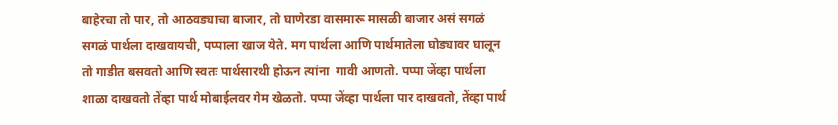बाहेरचा तो पार, तो आठवड्याचा बाजार, तो घाणेरडा वासमारू मासळी बाजार असं सगळं सगळं पार्थला दाखवायची, पप्पाला खाज येते. मग पार्थला आणि पार्थमातेला घोड्यावर घालून तो गाडीत बसवतो आणि स्वतः पार्थसारथी होऊन त्यांना  गावी आणतो. पप्पा जेंव्हा पार्थला शाळा दाखवतो तेंव्हा पार्थ मोबाईलवर गेम खेळतो. पप्पा जेंव्हा पार्थला पार दाखवतो, तेंव्हा पार्थ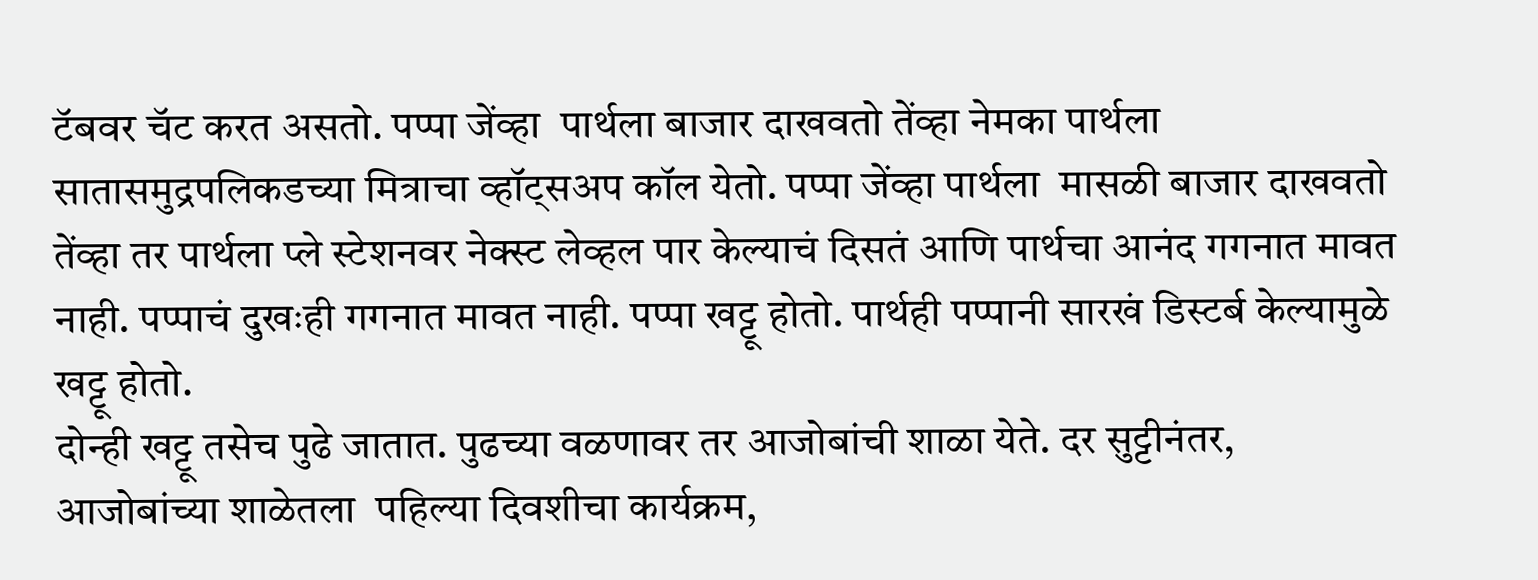टॅबवर चॅट करत असतो. पप्पा जेंव्हा  पार्थला बाजार दाखवतो तेंव्हा नेमका पार्थला सातासमुद्रपलिकडच्या मित्राचा व्हॉट्सअप कॉल येतो. पप्पा जेंव्हा पार्थला  मासळी बाजार दाखवतो तेंव्हा तर पार्थला प्ले स्टेशनवर नेक्स्ट लेव्हल पार केल्याचं दिसतं आणि पार्थचा आनंद गगनात मावत नाही. पप्पाचं दुखःही गगनात मावत नाही. पप्पा खट्टू होतो. पार्थही पप्पानी सारखं डिस्टर्ब केल्यामुळे खट्टू होतो.
दोन्ही खट्टू तसेच पुढे जातात. पुढच्या वळणावर तर आजोबांची शाळा येते. दर सुट्टीनंतर, आजोबांच्या शाळेतला  पहिल्या दिवशीचा कार्यक्रम,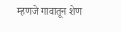म्हणजे गावातून शेण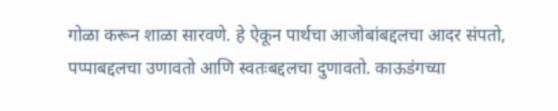गोळा करून शाळा सारवणे. हे ऐकून पार्थचा आजोबांबद्दलचा आदर संपतो, पप्पाबद्दलचा उणावतो आणि स्वतःबद्दलचा दुणावतो. काऊडंगच्या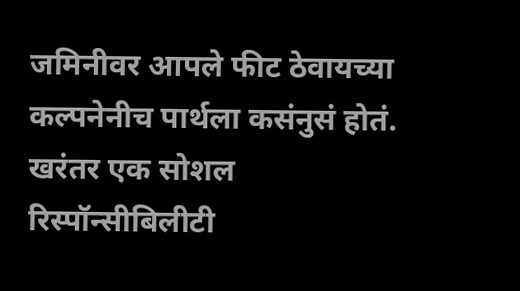जमिनीवर आपले फीट ठेवायच्या कल्पनेनीच पार्थला कसंनुसं होतं. खरंतर एक सोशल रिस्पॉन्सीबिलीटी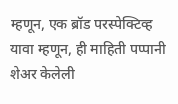म्हणून, एक ब्रॉड परस्पेक्टिव्ह यावा म्हणून, ही माहिती पप्पानी शेअर केलेली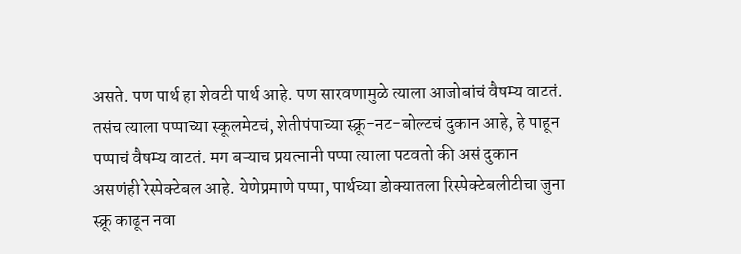असते. पण पार्थ हा शेवटी पार्थ आहे. पण सारवणामुळे त्याला आजोबांचं वैषम्य वाटतं. तसंच त्याला पप्पाच्या स्कूलमेटचं, शेतीपंपाच्या स्क्रू-नट-बोल्टचं दुकान आहे, हे पाहून पप्पाचं वैषम्य वाटतं. मग बऱ्याच प्रयत्नानी पप्पा त्याला पटवतो की असं दुकान असणंही रेस्पेक्टेबल आहे. येणेप्रमाणे पप्पा, पार्थच्या डोक्यातला रिस्पेक्टेबलीटीचा जुना स्क्रू काढून नवा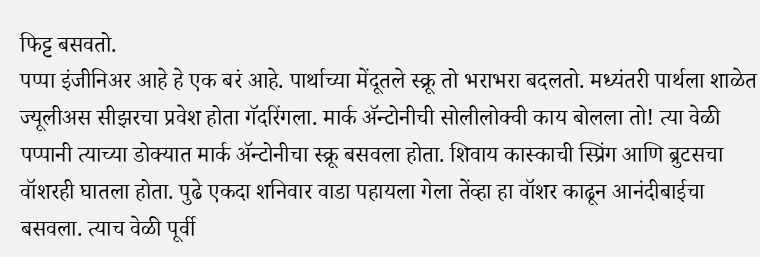फिट्ट बसवतो.
पप्पा इंजीनिअर आहे हे एक बरं आहे. पार्थाच्या मेंदूतले स्क्रू तो भराभरा बदलतो. मध्यंतरी पार्थला शाळेत ज्यूलीअस सीझरचा प्रवेश होता गॅदरिंगला. मार्क ॲन्टोनीची सोलीलोक्वी काय बोलला तो! त्या वेळी पप्पानी त्याच्या डोक्यात मार्क ॲन्टोनीचा स्क्रू बसवला होता. शिवाय कास्काची स्प्रिंग आणि ब्रुटसचा वॉशरही घातला होता. पुढे एकदा शनिवार वाडा पहायला गेला तेंव्हा हा वॉशर काढून आनंदीबाईचा बसवला. त्याच वेळी पूर्वी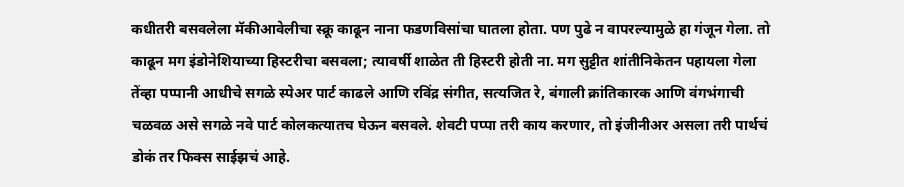कधीतरी बसवलेला मॅकीआवेलीचा स्क्रू काढून नाना फडणविसांचा घातला होता. पण पुढे न वापरल्यामुळे हा गंजून गेला. तो काढून मग इंडोनेशियाच्या हिस्टरीचा बसवला; त्यावर्षी शाळेत ती हिस्टरी होती ना. मग सुट्टीत शांतीनिकेतन पहायला गेला तेंव्हा पप्पानी आधीचे सगळे स्पेअर पार्ट काढले आणि रविंद्र संगीत, सत्यजित रे, बंगाली क्रांतिकारक आणि वंगभंगाची चळवळ असे सगळे नवे पार्ट कोलकत्यातच घेऊन बसवले. शेवटी पप्पा तरी काय करणार, तो इंजीनीअर असला तरी पार्थचं डोकं तर फिक्स साईझचं आहे.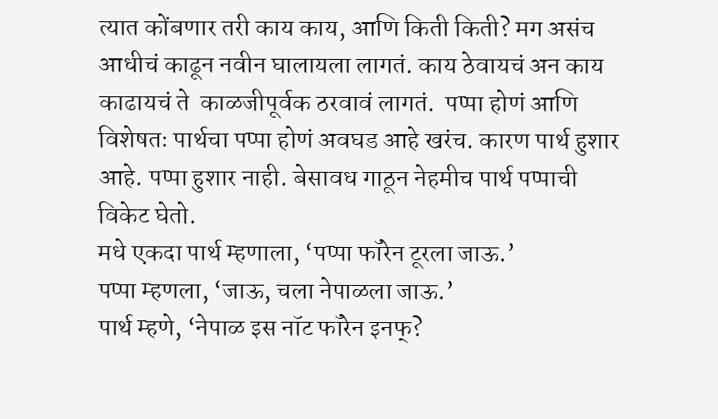त्यात कोंबणार तरी काय काय, आणि किती किती? मग असंच आधीचं काढून नवीन घालायला लागतं. काय ठेवायचं अन काय काढायचं ते  काळजीपूर्वक ठरवावं लागतं.  पप्पा होणं आणि विशेषतः पार्थचा पप्पा होणं अवघड आहे खरंच. कारण पार्थ हुशार आहे. पप्पा हुशार नाही. बेसावध गाठून नेहमीच पार्थ पप्पाची विकेट घेतो.
मधे एकदा पार्थ म्हणाला, ‘पप्पा फॉरेन टूरला जाऊ.’
पप्पा म्हणला, ‘जाऊ, चला नेपाळला जाऊ.’
पार्थ म्हणे, ‘नेपाळ इस नॉट फॉरेन इनफ्?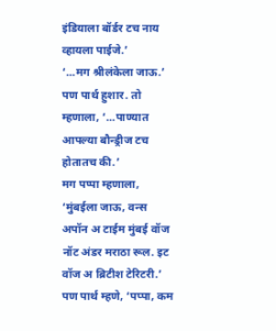इंडियाला बॉर्डर टच नाय व्हायला पाईजे.’
‘...मग श्रीलंकेला जाऊ.’
पण पार्थ हुशार. तो म्हणाला, ‘...पाण्यात आपल्या बौन्ड्रीज टच होतातच की.’
मग पप्पा म्हणाला, ‘मुंबईला जाऊ, वन्स  अपॉन अ टाईम मुंबई वॉज नॉट अंडर मराठा रूल. इट वॉज अ ब्रिटीश टेरिटरी.’
पण पार्थ म्हणे, ‘पप्पा, कम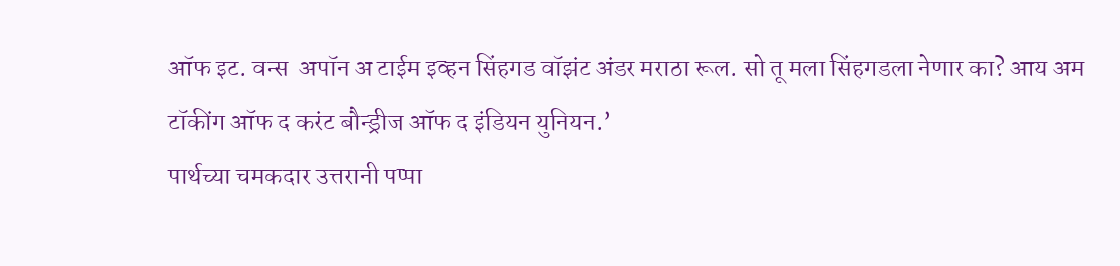ऑफ इट. वन्स  अपॉन अ टाईम इव्हन सिंहगड वॉझंट अंडर मराठा रूल. सो तू मला सिंहगडला नेणार का? आय अम टॉकींग ऑफ द करंट बौन्ड्रीज ऑफ द इंडियन युनियन.’
पार्थच्या चमकदार उत्तरानी पप्पा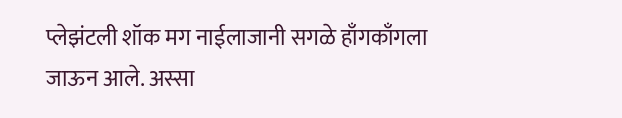प्लेझंटली शॉक मग नाईलाजानी सगळे हाँगकाँगला जाऊन आले. अस्सा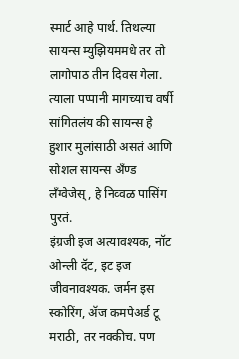स्मार्ट आहे पार्थ. तिथल्या सायन्स म्युझियममधे तर तो लागोपाठ तीन दिवस गेला. त्याला पप्पानी मागच्याच वर्षी सांगितलंय की सायन्स हे हुशार मुलांसाठी असतं आणि सोशल सायन्स अँण्ड  लॅंग्वेजेस्, हे निव्वळ पासिंग पुरतं.
इंग्रजी इज अत्यावश्यक, नॉट ओन्ली दॅट, इट इज जीवनावश्यक. जर्मन इस स्कोरिंग, ॲज कमपेअर्ड टू मराठी, तर नक्कीच. पण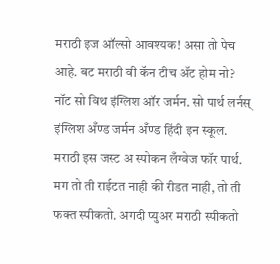मराठी इज ऑल्सो आवश्यक! असा तो पेच आहे. बट मराठी वी कॅन टीच ॲट होम नो? नॉट सो विथ इंग्लिश ऑर जर्मन. सो पार्थ लर्नस् इंग्लिश अँण्ड जर्मन अँण्ड हिंदी इन स्कूल. मराठी इस जस्ट अ स्पोकन लँग्वेज फॉर पार्थ. मग तो ती राईटत नाही की रीडत नाही, तो ती फक्त स्पीकतो. अगदी प्युअर मराठी स्पीकतो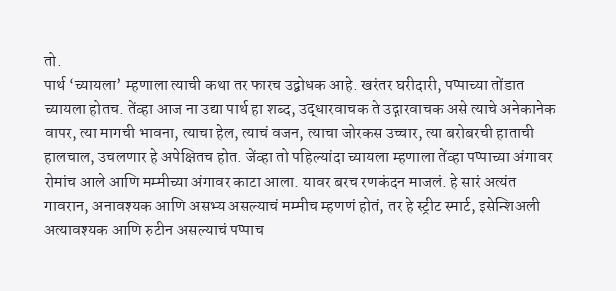तो.
पार्थ ‘च्यायला’ म्हणाला त्याची कथा तर फारच उद्बोधक आहे. खरंतर घरीदारी, पप्पाच्या तोंडात च्यायला होतच. तेंव्हा आज ना उद्या पार्थ हा शब्द, उद्धारवाचक ते उद्गारवाचक असे त्याचे अनेकानेक वापर, त्या मागची भावना, त्याचा हेल, त्याचं वजन, त्याचा जोरकस उच्चार, त्या बरोबरची हाताची हालचाल, उचलणार हे अपेक्षितच होत. जेंव्हा तो पहिल्यांदा च्यायला म्हणाला तेंव्हा पप्पाच्या अंगावर रोमांच आले आणि मम्मीच्या अंगावर काटा आला. यावर बरच रणकंदन माजलं. हे सारं अत्यंत गावरान, अनावश्यक आणि असभ्य असल्याचं मम्मीच म्हणणं होतं, तर हे स्ट्रीट स्मार्ट, इसेन्शिअली अत्यावश्यक आणि रुटीन असल्याचं पप्पाच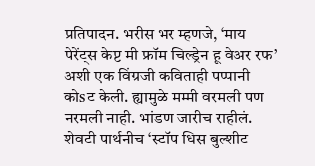प्रतिपादन. भरीस भर म्हणजे, ‘माय पेरेंट्स केप्ट मी फ्रॉम चिल्ड्रेन हू वेअर रफ’ अशी एक विंग्रजी कविताही पप्पानी कोsट केली. ह्यामुळे मम्मी वरमली पण नरमली नाही. भांडण जारीच राहीलं. शेवटी पार्थनीच ‘स्टॉप धिस बुल्शीट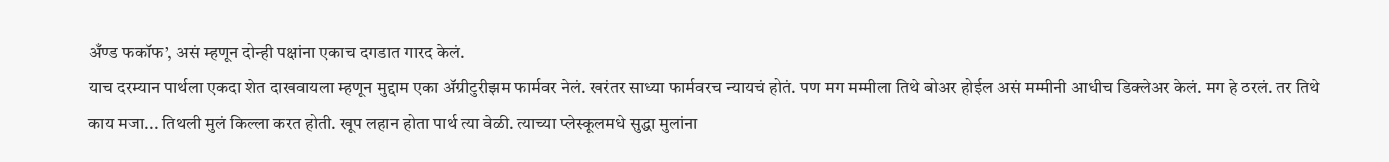अँण्ड फकॉफ’, असं म्हणून दोन्ही पक्षांना एकाच दगडात गारद केलं.
याच दरम्यान पार्थला एकदा शेत दाखवायला म्हणून मुद्दाम एका ॲग्रीटुरीझम फार्मवर नेलं. खरंतर साध्या फार्मवरच न्यायचं होतं. पण मग मम्मीला तिथे बोअर होईल असं मम्मीनी आधीच डिक्लेअर केलं. मग हे ठरलं. तर तिथे काय मजा... तिथली मुलं किल्ला करत होती. खूप लहान होता पार्थ त्या वेळी. त्याच्या प्लेस्कूलमधे सुद्धा मुलांना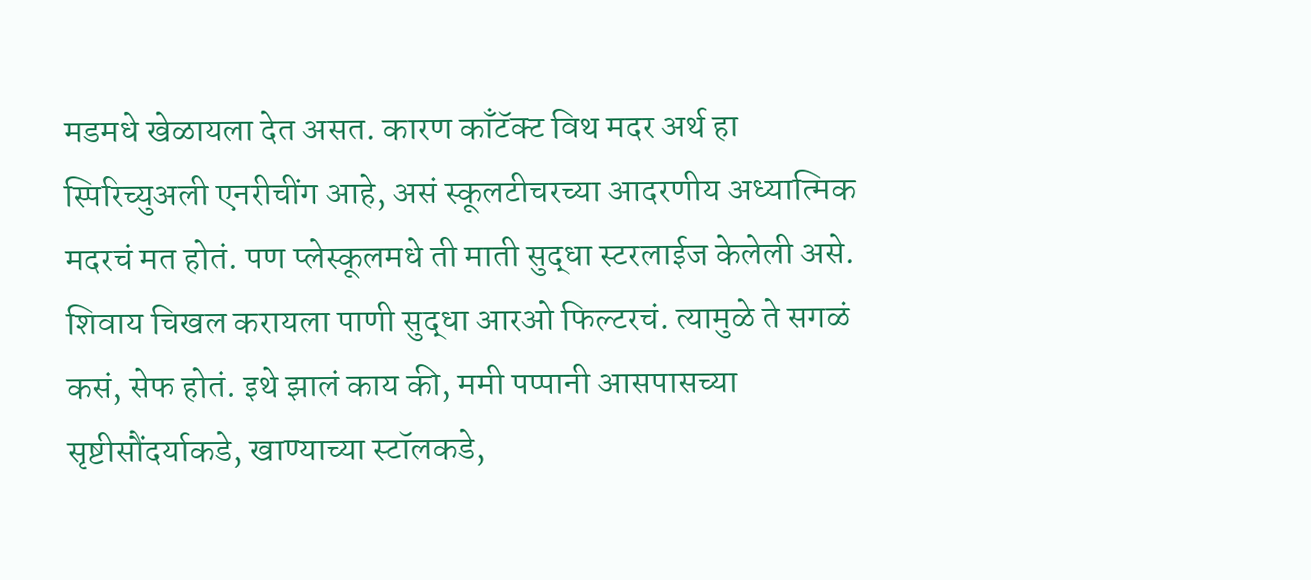मडमधे खेळायला देत असत. कारण काँटॅक्ट विथ मदर अर्थ हा स्पिरिच्युअली एनरीचींग आहे, असं स्कूलटीचरच्या आदरणीय अध्यात्मिक  मदरचं मत होतं. पण प्लेस्कूलमधे ती माती सुद्धा स्टरलाईज केलेली असे. शिवाय चिखल करायला पाणी सुद्धा आरओ फिल्टरचं. त्यामुळे ते सगळं कसं, सेफ होतं. इथे झालं काय की, ममी पप्पानी आसपासच्या सृष्टीसौंदर्याकडे, खाण्याच्या स्टॉलकडे,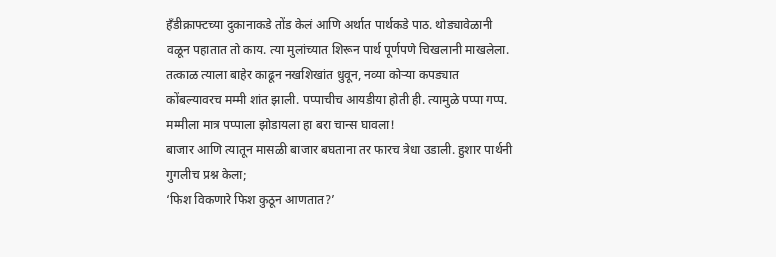हँडीक्राफ्टच्या दुकानाकडे तोंड केलं आणि अर्थात पार्थकडे पाठ. थोड्यावेळानी वळून पहातात तो काय. त्या मुलांच्यात शिरून पार्थ पूर्णपणे चिखलानी माखलेला. तत्काळ त्याला बाहेर काढून नखशिखांत धुवून, नव्या कोऱ्या कपड्यात कोंबल्यावरच मम्मी शांत झाली. पप्पाचीच आयडीया होती ही. त्यामुळे पप्पा गप्प. मम्मीला मात्र पप्पाला झोडायला हा बरा चान्स घावला!
बाजार आणि त्यातून मासळी बाजार बघताना तर फारच त्रेधा उडाली. हुशार पार्थनी गुगलीच प्रश्न केला;
‘फिश विकणारे फिश कुठून आणतात?’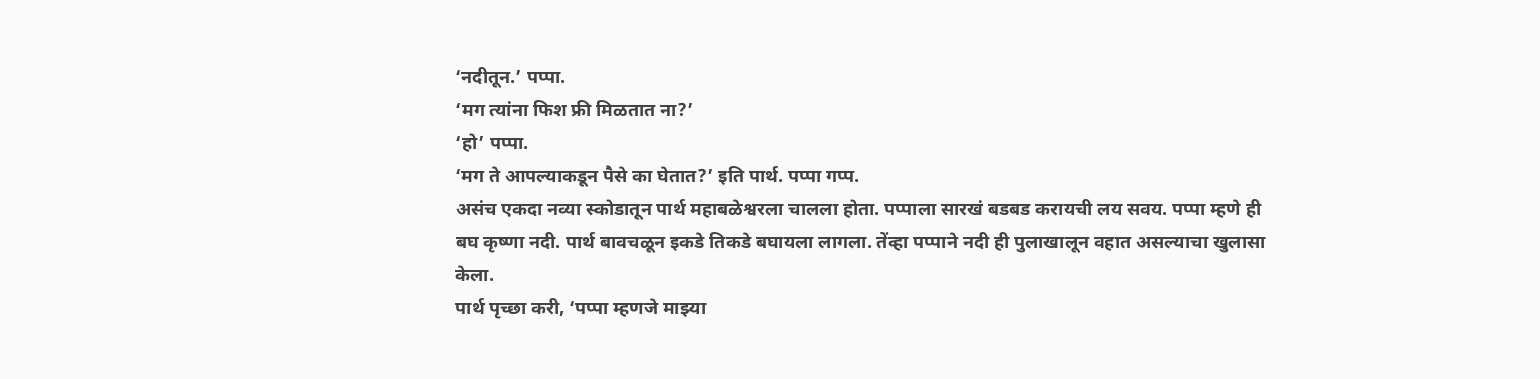‘नदीतून.’ पप्पा.
‘मग त्यांना फिश फ्री मिळतात ना?’
‘हो’ पप्पा.
‘मग ते आपल्याकडून पैसे का घेतात?’ इति पार्थ. पप्पा गप्प.
असंच एकदा नव्या स्कोडातून पार्थ महाबळेश्वरला चालला होता. पप्पाला सारखं बडबड करायची लय सवय. पप्पा म्हणे ही बघ कृष्णा नदी. पार्थ बावचळून इकडे तिकडे बघायला लागला. तेंव्हा पप्पाने नदी ही पुलाखालून वहात असल्याचा खुलासा केला.
पार्थ पृच्छा करी, ‘पप्पा म्हणजे माझ्या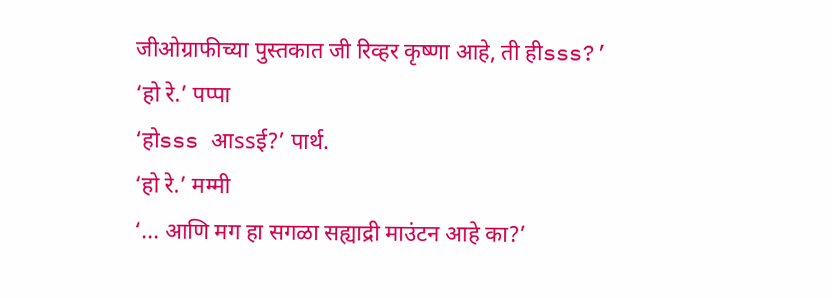जीओग्राफीच्या पुस्तकात जी रिव्हर कृष्णा आहे, ती हीsss?’
‘हो रे.’ पप्पा
‘होsss आssई?’ पार्थ.
‘हो रे.’ मम्मी
‘... आणि मग हा सगळा सह्याद्री माउंटन आहे का?’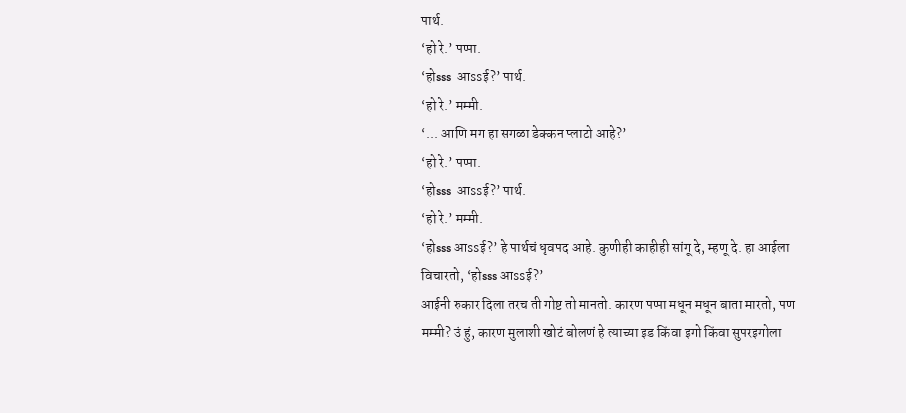पार्थ.
‘हो रे.’ पप्पा.
‘होsss  आssई?’ पार्थ.
‘हो रे.’ मम्मी.
‘... आणि मग हा सगळा डेक्कन प्लाटो आहे?’
‘हो रे.’ पप्पा.
‘होsss  आssई?’ पार्थ.
‘हो रे.’ मम्मी.
‘होsss आssई?’ हे पार्थचं धृवपद आहे. कुणीही काहीही सांगू दे, म्हणू दे. हा आईला विचारतो, ‘होsss आssई?’
आईनी रुकार दिला तरच ती गोष्ट तो मानतो. कारण पप्पा मधून मधून बाता मारतो, पण मम्मी? उं हुं, कारण मुलाशी खोटं बोलणं हे त्याच्या इड किंवा इगो किंवा सुपरइगोला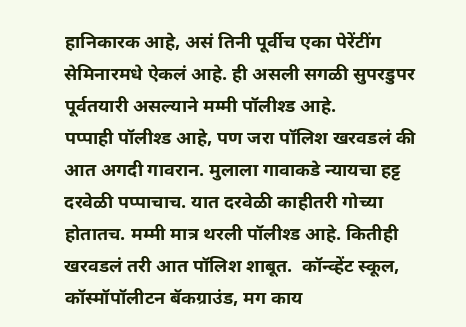हानिकारक आहे, असं तिनी पूर्वीच एका पेरेंटींग सेमिनारमधे ऐकलं आहे. ही असली सगळी सुपरडुपर पूर्वतयारी असल्याने मम्मी पॉलीश्ड आहे.
पप्पाही पॉलीश्ड आहे, पण जरा पॉलिश खरवडलं की आत अगदी गावरान. मुलाला गावाकडे न्यायचा हट्ट दरवेळी पप्पाचाच. यात दरवेळी काहीतरी गोच्या होतातच. मम्मी मात्र थरली पॉलीश्ड आहे. कितीही खरवडलं तरी आत पॉलिश शाबूत.  कॉन्व्हेंट स्कूल, कॉस्मॉपॉलीटन बॅकग्राउंड, मग काय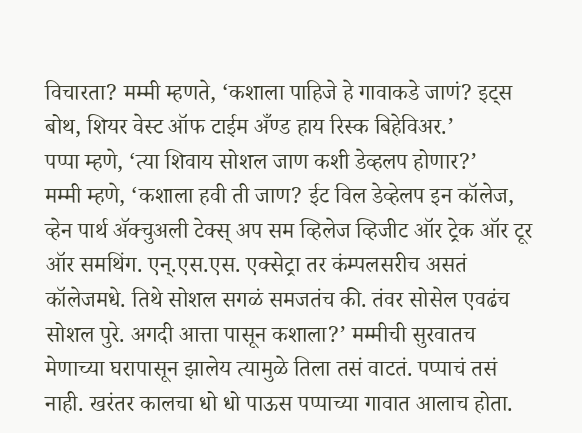विचारता? मम्मी म्हणते, ‘कशाला पाहिजे हे गावाकडे जाणं? इट्स बोथ, शियर वेस्ट ऑफ टाईम अँण्ड हाय रिस्क बिहेविअर.’
पप्पा म्हणे, ‘त्या शिवाय सोशल जाण कशी डेव्हलप होणार?’
मम्मी म्हणे, ‘कशाला हवी ती जाण? ईट विल डेव्हेलप इन कॉलेज, व्हेन पार्थ ॲक्चुअली टेक्स् अप सम व्हिलेज व्हिजीट ऑर ट्रेक ऑर टूर ऑर समथिंग. एन्.एस.एस. एक्सेट्रा तर कंम्पलसरीच असतं कॉलेजमधे. तिथे सोशल सगळं समजतंच की. तंवर सोसेल एवढंच सोशल पुरे. अगदी आत्ता पासून कशाला?’ मम्मीची सुरवातच मेणाच्या घरापासून झालेय त्यामुळे तिला तसं वाटतं. पप्पाचं तसं नाही. खरंतर कालचा धो धो पाऊस पप्पाच्या गावात आलाच होता.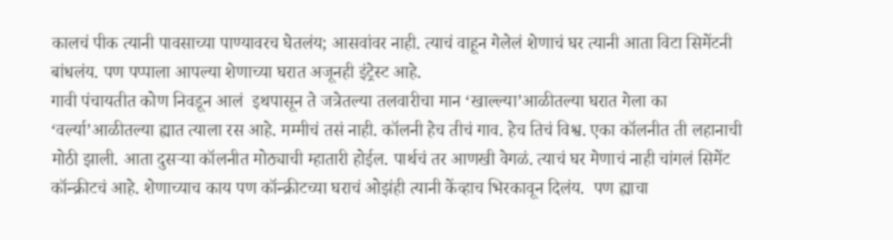कालचं पीक त्यानी पावसाच्या पाण्यावरच घेतलंय; आसवांवर नाही. त्याचं वाहून गेलेलं शेणाचं घर त्यानी आता विटा सिमेंटनी बांधलंय. पण पप्पाला आपल्या शेणाच्या घरात अजूनही इंट्रेस्ट आहे.
गावी पंचायतीत कोण निवडून आलं  इथपासून ते जत्रेतल्या तलवारीचा मान ‘खाल्ल्या’आळीतल्या घरात गेला का ‘वर्ल्या’आळीतल्या ह्यात त्याला रस आहे. मम्मीचं तसं नाही. कॉलनी हेच तीचं गाव. हेच तिचं विश्व. एका कॉलनीत ती लहानाची मोठी झाली. आता दुसऱ्या कॉलनीत मोठ्याची म्हातारी होईल. पार्थचं तर आणखी वेगळं. त्याचं घर मेणाचं नाही चांगलं सिमेंट कॉन्क्रीटचं आहे. शेणाच्याच काय पण कॉन्क्रीटच्या घराचं ओझंही त्यानी केंव्हाच भिरकावून दिलंय.  पण ह्याचा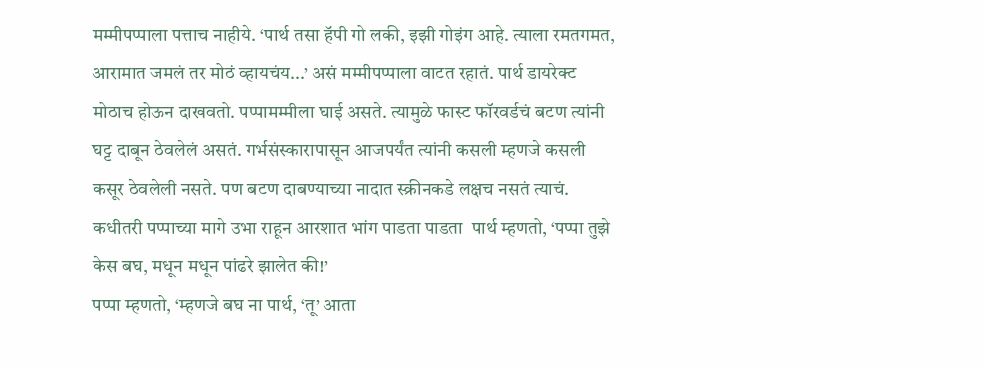मम्मीपप्पाला पत्ताच नाहीये. ‘पार्थ तसा हॅपी गो लकी, इझी गोइंग आहे. त्याला रमतगमत, आरामात जमलं तर मोठं व्हायचंय...’ असं मम्मीपप्पाला वाटत रहातं. पार्थ डायरेक्ट मोठाच होऊन दाखवतो. पप्पामम्मीला घाई असते. त्यामुळे फास्ट फॉरवर्डचं बटण त्यांनी घट्ट दाबून ठेवलेलं असतं. गर्भसंस्कारापासून आजपर्यंत त्यांनी कसली म्हणजे कसली कसूर ठेवलेली नसते. पण बटण दाबण्याच्या नादात स्क्रीनकडे लक्षच नसतं त्याचं.
कधीतरी पप्पाच्या मागे उभा राहून आरशात भांग पाडता पाडता  पार्थ म्हणतो, ‘पप्पा तुझे केस बघ, मधून मधून पांढरे झालेत की!’
पप्पा म्हणतो, ‘म्हणजे बघ ना पार्थ, ‘तू’ आता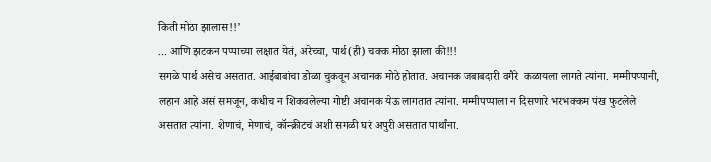किती मोठा झालास!!’
... आणि झटकन पप्पाच्या लक्षात येतं, अरेच्चा, पार्थ(ही) चक्क मोठा झाला की!!!
सगळे पार्थ असेच असतात. आईबाबांचा डोळा चुकवून अचानक मोठे होतात. अचानक जबाबदारी वगैरे  कळायला लागते त्यांना. मम्मीपप्पानी, लहान आहे असं समजून, कधीच न शिकवलेल्या गोष्टी अचानक येऊ लागतात त्यांना. मम्मीपप्पाला न दिसणारे भरभक्कम पंख फुटलेले असतात त्यांना. शेणाचं, मेणाचं, कॉन्क्रीटचं अशी सगळी घरं अपुरी असतात पार्थांना.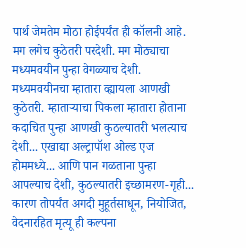पार्थ जेमतेम मोठा होईपर्यंत ही कॉलनी आहे. मग लगेच कुठेतरी परदेशी. मग मोठ्याचा मध्यमवयीन पुन्हा वेगळ्याच देशी. मध्यमवयीनचा म्हातारा व्ह्यायला आणखी कुठेतरी. म्हाताऱ्याचा पिकला म्हातारा होताना कदाचित पुन्हा आणखी कुठल्यातरी भलत्याच  देशी... एखाद्या अल्ट्रापॉश ओल्ड एज होममध्ये... आणि पान गळताना पुन्हा आपल्याच देशी, कुठल्यातरी इच्छामरण-गृही... कारण तोपर्यंत अगदी मुहूर्तसाधून, नियोजित, वेदनारहित मृत्यू ही कल्पना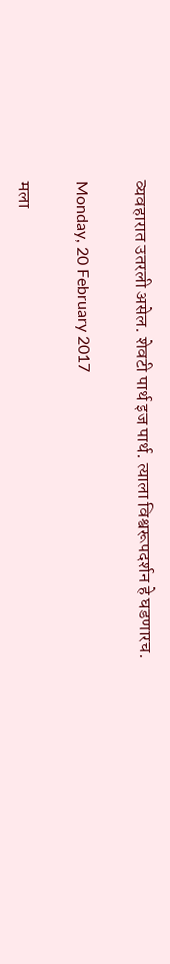व्यवहारात उतरली असेल. शेवटी पार्थ इज पार्थ. त्याला विश्वरूपदर्शन हे घडणारच.

Monday, 20 February 2017

मला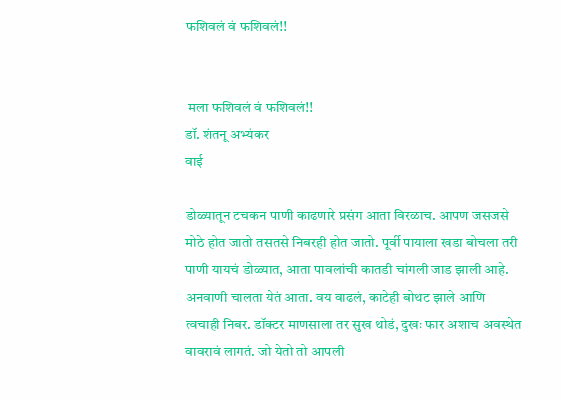फशिवलं वं फशिवलं!!


 मला फशिवलं वं फशिवलं!!
डॉ. शंतनू अभ्यंकर
वाई

डोळ्यातून टचकन पाणी काढणारे प्रसंग आता विरळाच. आपण जसजसे मोठे होत जातो तसतसे निबरही होत जातो. पूर्वी पायाला खडा बोचला तरी पाणी यायचं डोळ्यात, आता पावलांची कातडी चांगली जाड झाली आहे. अनवाणी चालता येतं आता. वय वाढलं, काटेही बोथट झाले आणि त्वचाही निबर. डॉक्टर माणसाला तर सुख थोडं, दुखः फार अशाच अवस्थेत वावरावं लागतं. जो येतो तो आपली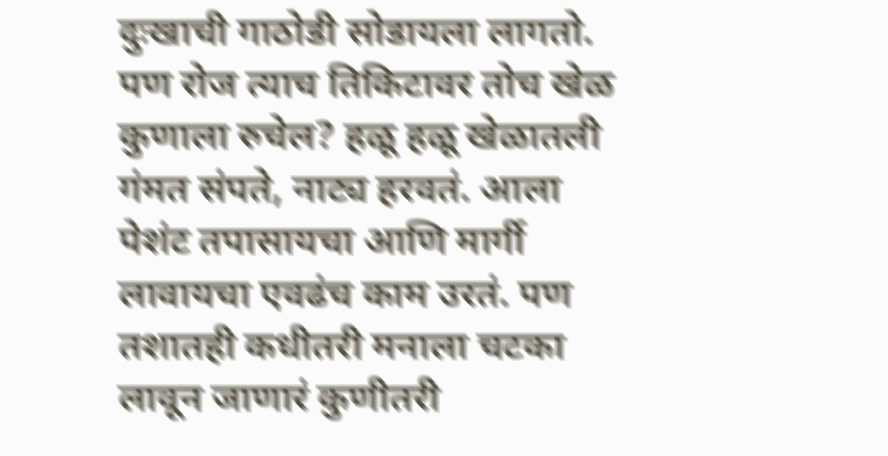दुःखाची गाठोडी सोडायला लागतो.
पण रोज त्याच तिकिटावर तोच खेळ कुणाला रुचेल? हळू हळू खेळातली गंमत संपते, नाट्य हरवतं. आला पेशंट तपासायचा आणि मार्गी लावायचा एवढंच काम उरतं. पण तशातही कधीतरी मनाला चटका लावून जाणारं कुणीतरी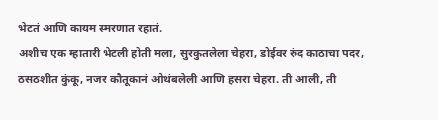भेटतं आणि कायम स्मरणात रहातं.
अशीच एक म्हातारी भेटली होती मला, सुरकुतलेला चेहरा, डोईवर रुंद काठाचा पदर, ठसठशीत कुंकू, नजर कौतूकानं ओथंबलेली आणि हसरा चेहरा. ती आली, ती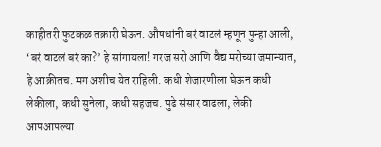काहीतरी फुटकळ तक्रारी घेऊन. औषधांनी बरं वाटलं म्हणून पुन्हा आली, ‘बरं वाटलं बरं का?’ हे सांगायला! गरज सरो आणि वैद्य मरोच्या जमान्यात, हे आक्रीतच. मग अशीच येत राहिली. कधी शेजारणीला घेऊन कधी लेकीला, कधी सुनेला, कधी सहजच. पुढे संसार वाढला, लेकी आपआपल्या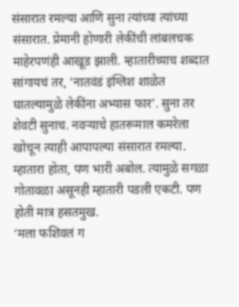संसारात रमल्या आणि सुना त्यांच्या त्यांच्या संसारात. प्रेमानी होणारी लेकींची लांबलचक माहेरपणंही आखूड झाली. म्हातारीच्याच शब्दात सांगायचं तर, ‘नातवंडं इंग्लिश शाळेत घातल्यामुळे लेकींना अभ्यास फार’. सुना तर शेवटी सुनाच. नवऱ्याचे हातरूमाल कमरेला खोचून त्याही आपापल्या संसारात रमल्या.
म्हातारा होता, पण भारी अबोल. त्यामुळे सगळा गोतावळा असूनही म्हातारी पडली एकटी. पण होती मात्र हसतमुख.
‘मला फशिवलं ग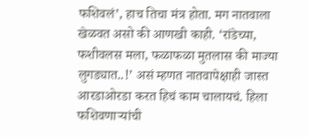फशिवलं’, हाच तिचा मंत्र होता. मग नातवाला खेळवत असो की आणखी काही. ‘रांडेच्या, फशीवलस मला, फळाफळा मुतलास की माज्या लुगड्यात..!’ असं म्हणत नातवापेक्षाही जास्त आरडाओरडा करत हिचं काम चालायचं. हिला फशिवणाऱ्यांची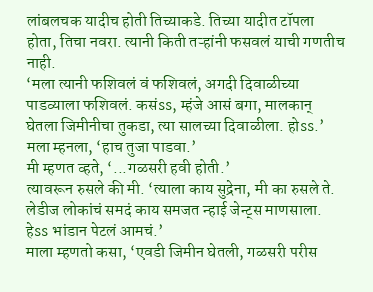लांबलचक यादीच होती तिच्याकडे. तिच्या यादीत टॉपला होता, तिचा नवरा. त्यानी किती तऱ्हांनी फसवलं याची गणतीच नाही.
‘मला त्यानी फशिवलं वं फशिवलं, अगदी दिवाळीच्या पाडव्याला फशिवलं. कसंss, म्हंजे आसं बगा, मालकान् घेतला जिमीनीचा तुकडा, त्या सालच्या दिवाळीला. होss.’
मला म्हनला, ‘हाच तुजा पाडवा.’
मी म्हणत व्हते, ‘...गळसरी हवी होती.’
त्यावरून रुसले की मी. ‘त्याला काय सुद्रेना, मी का रुसले ते. लेडीज लोकांचं समदं काय समजत न्हाई जेन्ट्स माणसाला. हेss भांडान पेटलं आमचं.’
माला म्हणतो कसा, ‘एवडी जिमीन घेतली, गळसरी परीस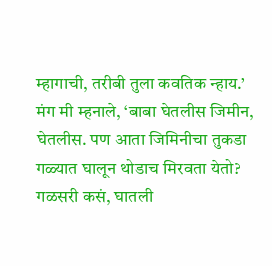म्हागाची, तरीबी तुला कवतिक न्हाय.’
मंग मी म्हनाले, ‘बाबा घेतलीस जिमीन, घेतलीस. पण आता जिमिनीचा तुकडा गळ्यात घालून थोडाच मिरवता येतो? गळसरी कसं, घातली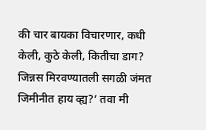की चार बायका विचारणार, कधी केली, कुठे केली, कितीचा डाग? जिन्नस मिरवण्यातली सगळी जंमत जिमीनीत हाय व्ह्य?’ तवा मी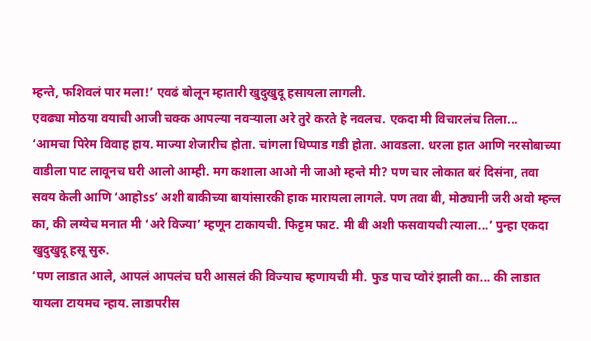म्हन्ते, फशिवलं पार मला!’ एवढं बोलून म्हातारी खुदुखुदू हसायला लागली.
एवढ्या मोठया वयाची आजी चक्क आपल्या नवऱ्याला अरे तुरे करते हे नवलच. एकदा मी विचारलंच तिला...
‘आमचा पिरेम विवाह हाय. माज्या शेजारीच होता. चांगला धिप्पाड गडी होता. आवडला. धरला हात आणि नरसोबाच्या वाडीला पाट लावूनच घरी आलो आम्ही. मग कशाला आओ नी जाओ म्हन्ते मी? पण चार लोकात बरं दिसंना, तवा सवय केली आणि ‘आहोss’ अशी बाकीच्या बायांसारकी हाक मारायला लागले. पण तवा बी, मोठ्यानी जरी अवो म्हन्ल का, की लग्येच मनात मी ‘अरे विज्या’ म्हणून टाकायची. फिट्टम फाट. मी बी अशी फसवायची त्याला...’ पुन्हा एकदा खुदुखुदू हसू सुरु.
‘पण लाडात आले, आपलं आपलंच घरी आसलं की विज्याच म्हणायची मी. फुड पाच प्वोरं झाली का... की लाडात यायला टायमच न्हाय. लाडापरीस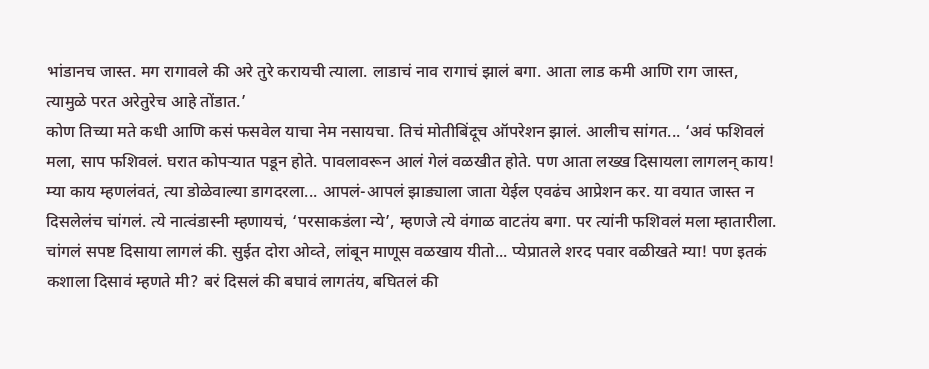भांडानच जास्त. मग रागावले की अरे तुरे करायची त्याला. लाडाचं नाव रागाचं झालं बगा. आता लाड कमी आणि राग जास्त, त्यामुळे परत अरेतुरेच आहे तोंडात.’
कोण तिच्या मते कधी आणि कसं फसवेल याचा नेम नसायचा. तिचं मोतीबिंदूच ऑपरेशन झालं. आलीच सांगत... ‘अवं फशिवलं मला, साप फशिवलं. घरात कोपऱ्यात पडून होते. पावलावरून आलं गेलं वळखीत होते. पण आता लख्ख दिसायला लागलन् काय! म्या काय म्हणलंवतं, त्या डोळेवाल्या डागदरला... आपलं-आपलं झाड्याला जाता येईल एवढंच आप्रेशन कर. या वयात जास्त न दिसलेलंच चांगलं. त्ये नात्वंडास्नी म्हणायचं, ‘परसाकडंला न्ये’, म्हणजे त्ये वंगाळ वाटतंय बगा. पर त्यांनी फशिवलं मला म्हातारीला. चांगलं सपष्ट दिसाया लागलं की. सुईत दोरा ओव्ते, लांबून माणूस वळखाय यीतो... प्येप्रातले शरद पवार वळीखते म्या! पण इतकं कशाला दिसावं म्हणते मी? बरं दिसलं की बघावं लागतंय, बघितलं की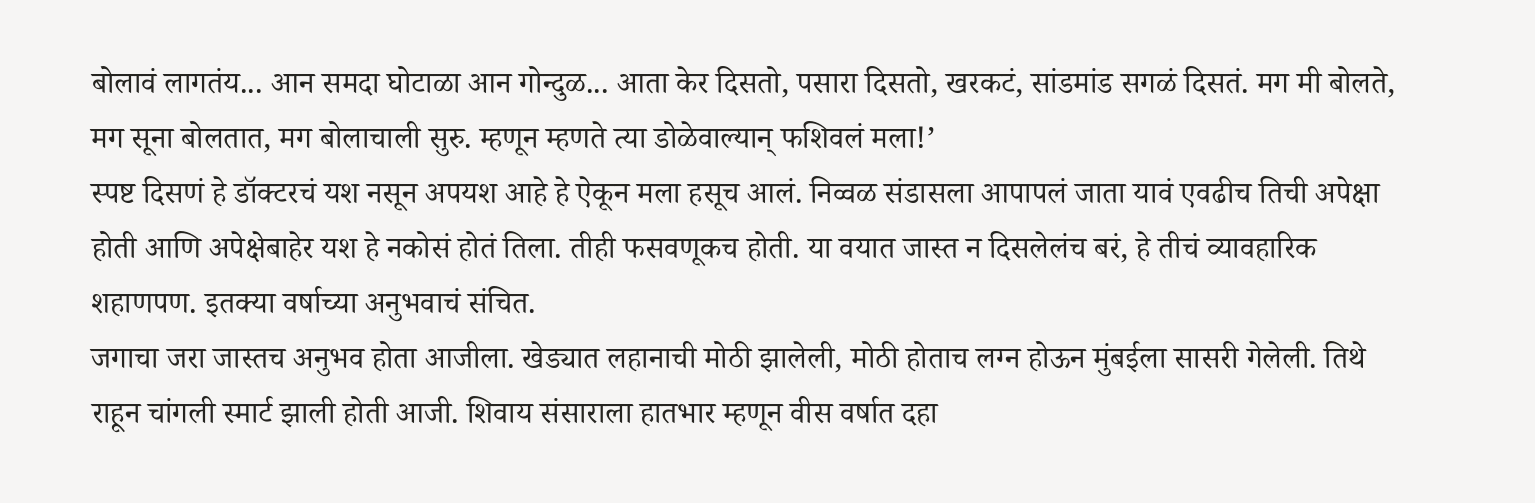बोलावं लागतंय... आन समदा घोटाळा आन गोन्दुळ... आता केर दिसतो, पसारा दिसतो, खरकटं, सांडमांड सगळं दिसतं. मग मी बोलते, मग सूना बोलतात, मग बोलाचाली सुरु. म्हणून म्हणते त्या डोळेवाल्यान् फशिवलं मला!’
स्पष्ट दिसणं हे डॉक्टरचं यश नसून अपयश आहे हे ऐकून मला हसूच आलं. निव्वळ संडासला आपापलं जाता यावं एवढीच तिची अपेक्षा होती आणि अपेक्षेबाहेर यश हे नकोसं होतं तिला. तीही फसवणूकच होती. या वयात जास्त न दिसलेलंच बरं, हे तीचं व्यावहारिक शहाणपण. इतक्या वर्षाच्या अनुभवाचं संचित.
जगाचा जरा जास्तच अनुभव होता आजीला. खेड्यात लहानाची मोठी झालेली, मोठी होताच लग्न होऊन मुंबईला सासरी गेलेली. तिथे राहून चांगली स्मार्ट झाली होती आजी. शिवाय संसाराला हातभार म्हणून वीस वर्षात दहा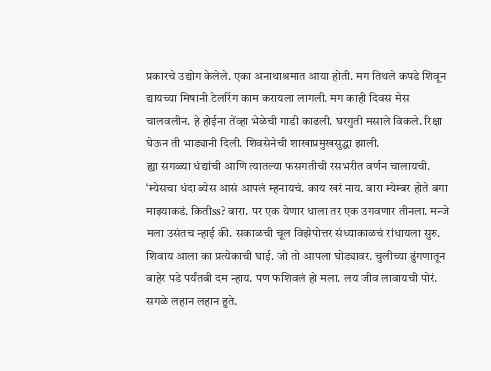प्रकारचे उद्योग केलेले. एका अनाथाश्रमात आया होती. मग तिथले कपडे शिवून द्यायच्या मिषानी टेलरिंग काम करायला लागली. मग काही दिवस मेस चालवलीन. हे होईना तेंव्हा भेळेची गाडी काढली. घरगुती मसाले विकले. रिक्षा घेऊन ती भाड्यानी दिली. शिवसेनेची शाखाप्रमुखसुद्धा झाली.
ह्या सगळ्या धंद्यांची आणि त्यातल्या फसगतीची रसभरीत वर्णन चालायची.
‘म्येसचा धंदा ब्येस आसं आपलं म्हनायचं. काय खरं नाय. बारा म्येम्बर होते बगा माझ्याकडं. कितीss? बारा. पर एक येणार धाला तर एक उगवणार तीनला. मन्जे मला उसंतच न्हाई की. सकाळची चूल विझेपोत्तर संध्याकाळचं रांधायला सुरु. शिवाय आला का प्रत्येकाची घाई. जो तो आपला घोड्यावर. चुलीच्या ढुंगणातून बाहेर पडे पर्यंतबी दम न्हाय. पण फशिवलं हो मला. लय जीव लावायची पोरं. सगळे लहान लहान हुते.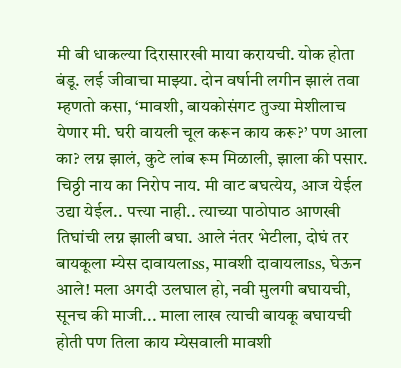मी बी धाकल्या दिरासारखी माया करायची. योक होता बंडू. लई जीवाचा माझ्या. दोन वर्षानी लगीन झालं तवा म्हणतो कसा, ‘मावशी, बायकोसंगट तुज्या मेशीलाच येणार मी. घरी वायली चूल करून काय करू?’ पण आला का? लग्न झालं, कुटे लांब रूम मिळाली, झाला की पसार. चिठ्ठी नाय का निरोप नाय. मी वाट बघत्येय, आज येईल उद्या येईल.. पत्त्या नाही.. त्याच्या पाठोपाठ आणखी तिघांची लग्न झाली बघा. आले नंतर भेटीला, दोघं तर बायकूला म्येस दावायलाss, मावशी दावायलाss, घेऊन आले! मला अगदी उलघाल हो, नवी मुलगी बघायची, सूनच की माजी... माला लाख त्याची बायकू बघायची होती पण तिला काय म्येसवाली मावशी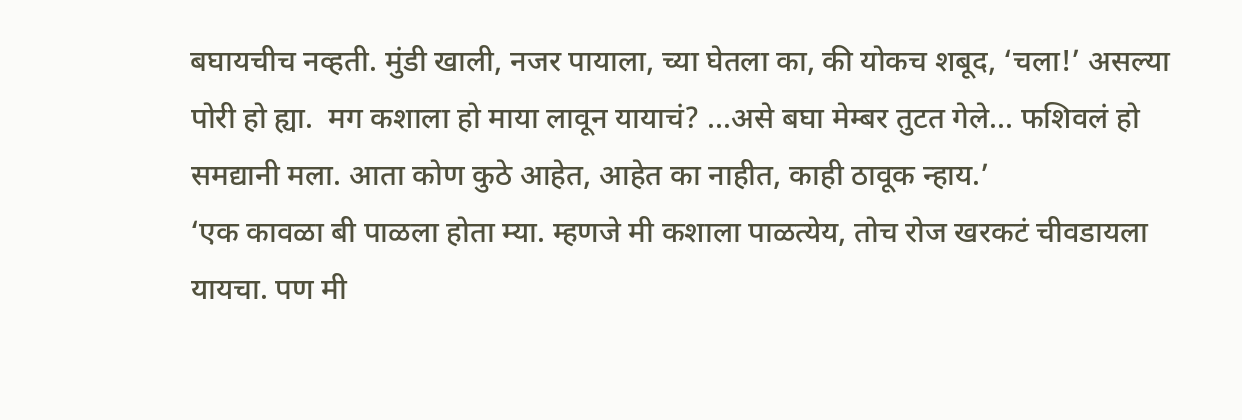बघायचीच नव्हती. मुंडी खाली, नजर पायाला, च्या घेतला का, की योकच शबूद, ‘चला!’ असल्या पोरी हो ह्या.  मग कशाला हो माया लावून यायाचं? ...असे बघा मेम्बर तुटत गेले... फशिवलं हो समद्यानी मला. आता कोण कुठे आहेत, आहेत का नाहीत, काही ठावूक न्हाय.’
‘एक कावळा बी पाळला होता म्या. म्हणजे मी कशाला पाळत्येय, तोच रोज खरकटं चीवडायला यायचा. पण मी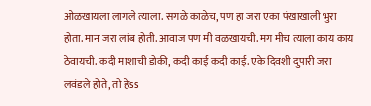ओळखायला लागले त्याला. सगळे काळेच, पण हा जरा एका पंखाखाली भुरा होता. मान जरा लांब होती. आवाज पण मी वळखायची. मग मीच त्याला काय काय ठेवायची. कदी माशाची डोकी, कदी काई कदी काई. एके दिवशी दुपारी जरा लवंडले होते, तो हेss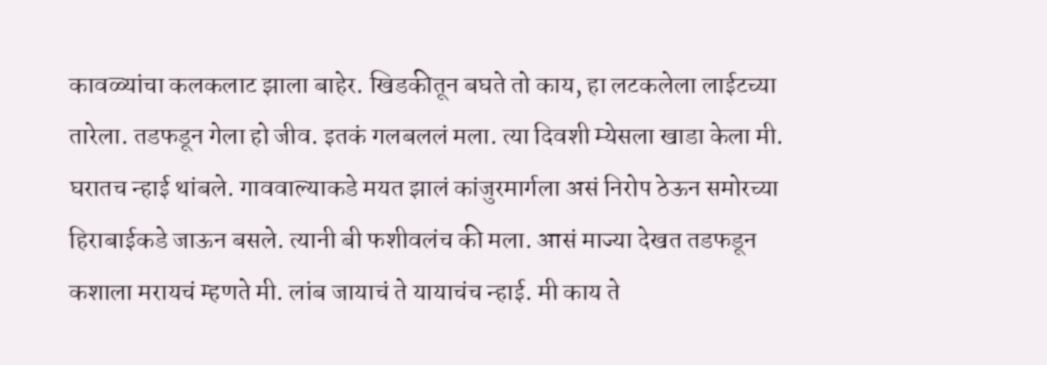कावळ्यांचा कलकलाट झाला बाहेर. खिडकीतून बघते तो काय, हा लटकलेला लाईटच्या तारेला. तडफडून गेला हो जीव. इतकं गलबललं मला. त्या दिवशी म्येसला खाडा केला मी. घरातच न्हाई थांबले. गाववाल्याकडे मयत झालं कांजुरमार्गला असं निरोप ठेऊन समोरच्या हिराबाईकडे जाऊन बसले. त्यानी बी फशीवलंच की मला. आसं माज्या देखत तडफडून कशाला मरायचं म्हणते मी. लांब जायाचं ते यायाचंच न्हाई. मी काय ते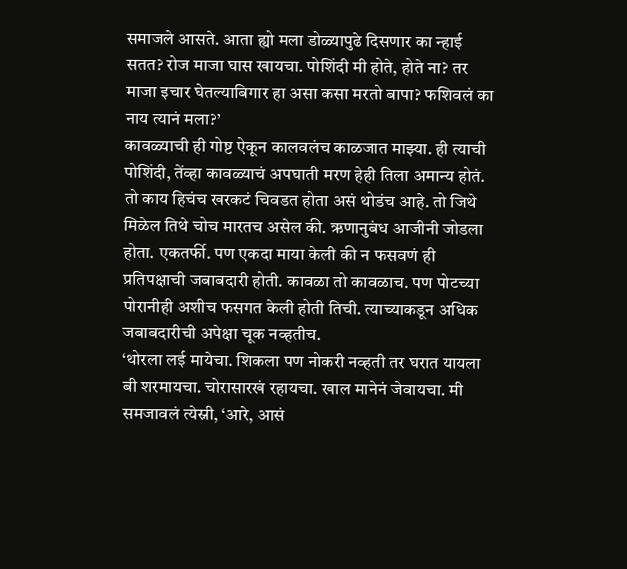समाजले आसते. आता ह्यो मला डोळ्यापुढे दिसणार का न्हाई सतत? रोज माजा घास खायचा. पोशिंदी मी होते, होते ना? तर माजा इचार घेतल्याबिगार हा असा कसा मरतो बापा? फशिवलं का नाय त्यानं मला?’
कावळ्याची ही गोष्ट ऐकून कालवलंच काळजात माझ्या. ही त्याची पोशिंदी, तेंव्हा कावळ्याचं अपघाती मरण हेही तिला अमान्य होतं. तो काय हिचंच खरकटं चिवडत होता असं थोडंच आहे. तो जिथे मिळेल तिथे चोच मारतच असेल की. ऋणानुबंध आजीनी जोडला होता. एकतर्फी. पण एकदा माया केली की न फसवणं ही प्रतिपक्षाची जबाबदारी होती. कावळा तो कावळाच. पण पोटच्या पोरानीही अशीच फसगत केली होती तिची. त्याच्याकडून अधिक जबाबदारीची अपेक्षा चूक नव्हतीच.
‘थोरला लई मायेचा. शिकला पण नोकरी नव्हती तर घरात यायला बी शरमायचा. चोरासारखं रहायचा. खाल मानेनं जेवायचा. मी समजावलं त्येस्नी, ‘आरे, आसं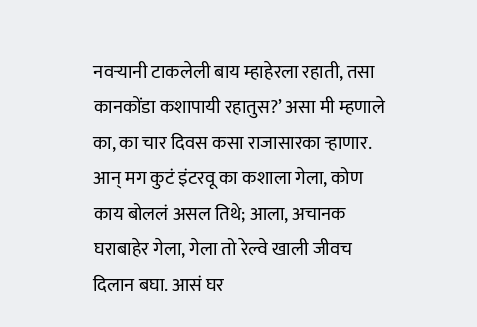नवऱ्यानी टाकलेली बाय म्हाहेरला रहाती, तसा कानकोंडा कशापायी रहातुस?’ असा मी म्हणाले का, का चार दिवस कसा राजासारका ऱ्हाणार. आन् मग कुटं इंटरवू का कशाला गेला, कोण काय बोललं असल तिथे; आला, अचानक घराबाहेर गेला, गेला तो रेल्वे खाली जीवच दिलान बघा. आसं घर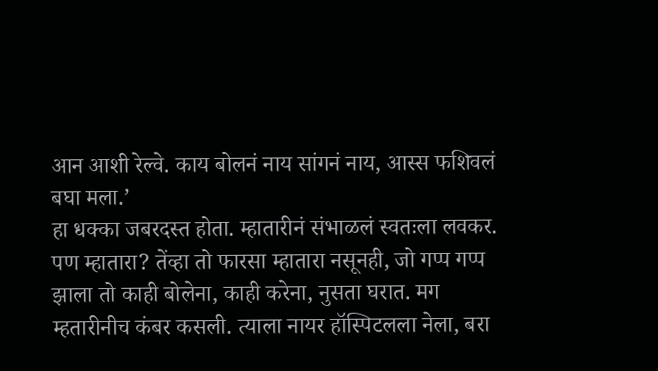आन आशी रेल्वे. काय बोलनं नाय सांगनं नाय, आस्स फशिवलं बघा मला.’
हा धक्का जबरदस्त होता. म्हातारीनं संभाळलं स्वतःला लवकर. पण म्हातारा? तेंव्हा तो फारसा म्हातारा नसूनही, जो गप्प गप्प झाला तो काही बोलेना, काही करेना, नुसता घरात. मग म्हतारीनीच कंबर कसली. त्याला नायर हॉस्पिटलला नेला, बरा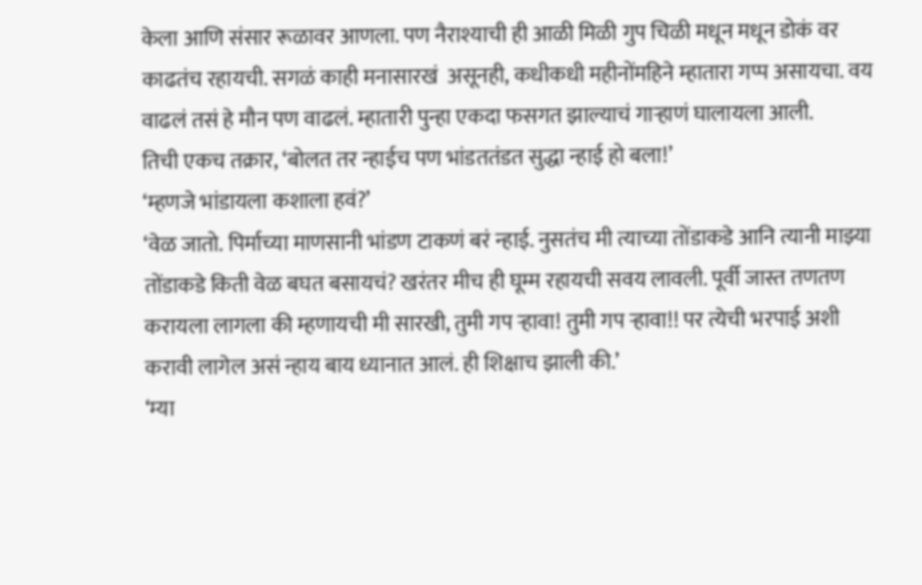केला आणि संसार रूळावर आणला. पण नैराश्याची ही आळी मिळी गुप चिळी मधून मधून डोकं वर काढतंच रहायची. सगळं काही मनासारखं  असूनही, कधीकधी महीनोंमहिने म्हातारा गप्प असायचा. वय वाढलं तसं हे मौन पण वाढलं. म्हातारी पुन्हा एकदा फसगत झाल्याचं गाऱ्हाणं घालायला आली.
तिची एकच तक्रार, ‘बोलत तर न्हाईच पण भांडततंडत सुद्धा न्हाई हो बला!’
‘म्हणजे भांडायला कशाला हवं?’
‘वेळ जातो. पिर्माच्या माणसानी भांडण टाकणं बरं न्हाई. नुसतंच मी त्याच्या तोंडाकडे आनि त्यानी माझ्या तोंडाकडे किती वेळ बघत बसायचं? खरंतर मीच ही घूम्म रहायची सवय लावली. पूर्वी जास्त तणतण करायला लागला की म्हणायची मी सारखी, तुमी गप ऱ्हावा! तुमी गप ऱ्हावा!! पर त्येची भरपाई अशी करावी लागेल असं न्हाय बाय ध्यानात आलं. ही शिक्षाच झाली की.’
‘म्या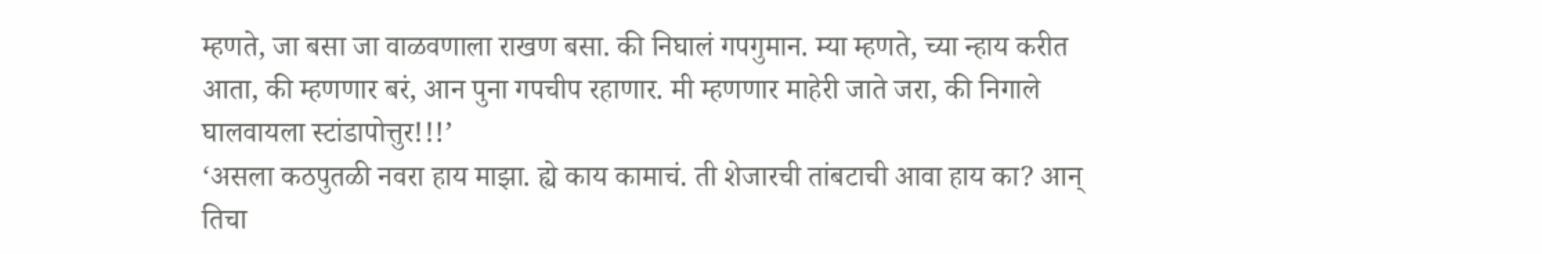म्हणते, जा बसा जा वाळवणाला राखण बसा. की निघालं गपगुमान. म्या म्हणते, च्या न्हाय करीत आता, की म्हणणार बरं, आन पुना गपचीप रहाणार. मी म्हणणार माहेरी जाते जरा, की निगाले घालवायला स्टांडापोत्तुर!!!’
‘असला कठपुतळी नवरा हाय माझा. ह्ये काय कामाचं. ती शेजारची तांबटाची आवा हाय का? आन् तिचा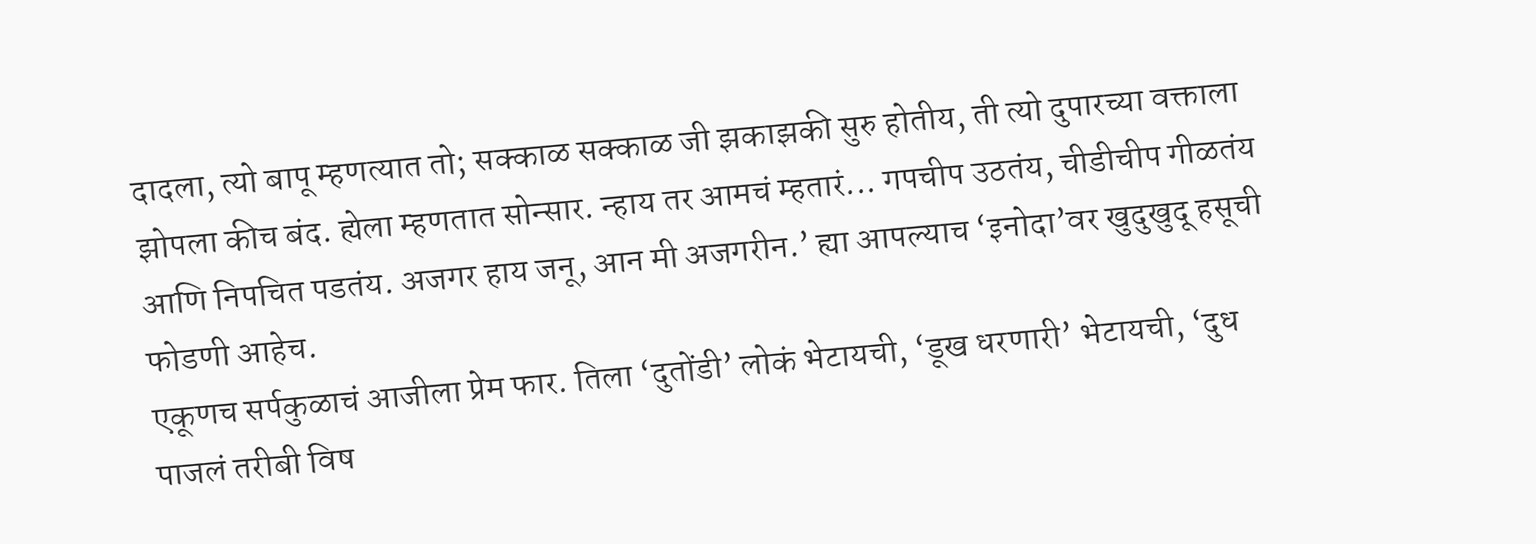दादला, त्यो बापू म्हणत्यात तो; सक्काळ सक्काळ जी झकाझकी सुरु होतीय, ती त्यो दुपारच्या वक्ताला झोपला कीच बंद. ह्येला म्हणतात सोन्सार. न्हाय तर आमचं म्हतारं... गपचीप उठतंय, चीडीचीप गीळतंय आणि निपचित पडतंय. अजगर हाय जनू, आन मी अजगरीन.’ ह्या आपल्याच ‘इनोदा’वर खुदुखुदू हसूची फोडणी आहेच.
एकूणच सर्पकुळाचं आजीला प्रेम फार. तिला ‘दुतोंडी’ लोकं भेटायची, ‘डूख धरणारी’ भेटायची, ‘दुध पाजलं तरीबी विष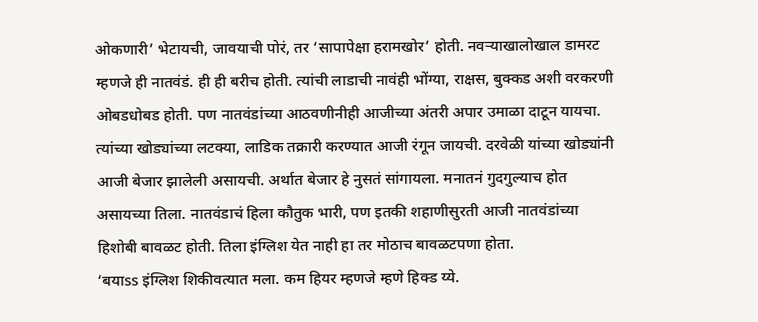ओकणारी’ भेटायची, जावयाची पोरं, तर ‘सापापेक्षा हरामखोर’ होती. नवऱ्याखालोखाल डामरट म्हणजे ही नातवंडं. ही ही बरीच होती. त्यांची लाडाची नावंही भोंग्या, राक्षस, बुक्कड अशी वरकरणी ओबडधोबड होती. पण नातवंडांच्या आठवणीनीही आजीच्या अंतरी अपार उमाळा दाटून यायचा. त्यांच्या खोड्यांच्या लटक्या, लाडिक तक्रारी करण्यात आजी रंगून जायची. दरवेळी यांच्या खोड्यांनी आजी बेजार झालेली असायची. अर्थात बेजार हे नुसतं सांगायला. मनातनं गुदगुल्याच होत असायच्या तिला. नातवंडाचं हिला कौतुक भारी, पण इतकी शहाणीसुरती आजी नातवंडांच्या हिशोबी बावळट होती. तिला इंग्लिश येत नाही हा तर मोठाच बावळटपणा होता.
‘बयाss इंग्लिश शिकीवत्यात मला. कम हियर म्हणजे म्हणे हिक्ड य्ये.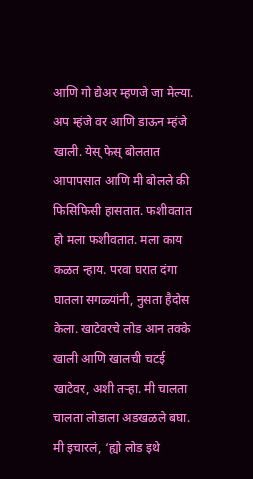आणि गो द्येअर म्हणजे जा मेल्या. अप म्हंजे वर आणि डाऊन म्हंजे खाली. येस् फेस् बोलतात आपापसात आणि मी बोलले की फिसिफिसी हासतात. फशीवतात हो मला फशीवतात. मला काय कळत न्हाय. परवा घरात दंगा घातला सगळ्यांनी, नुसता हैदोस केला. खाटेवरचे लोड आन तक्के खाली आणि खालची चटई खाटेवर, अशी तऱ्हा. मी चालता चालता लोडाला अडखळले बघा. मी इचारलं, ‘ह्यो लोड इथे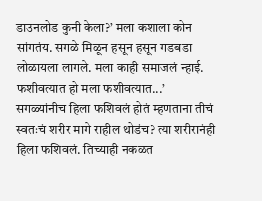डाउनलोड कुनी केला?’ मला कशाला कोन सांगतंय. सगळे मिळून हसून हसून गडबडा लोळायला लागले. मला काही समाजलं न्हाई. फशीवत्यात हो मला फशीवत्यात...’
सगळ्यांनीच हिला फशिवलं होतं म्हणताना तीचं स्वतःचं शरीर मागे राहील थोडंच? त्या शरीरानंही हिला फशिवलं. तिच्याही नकळत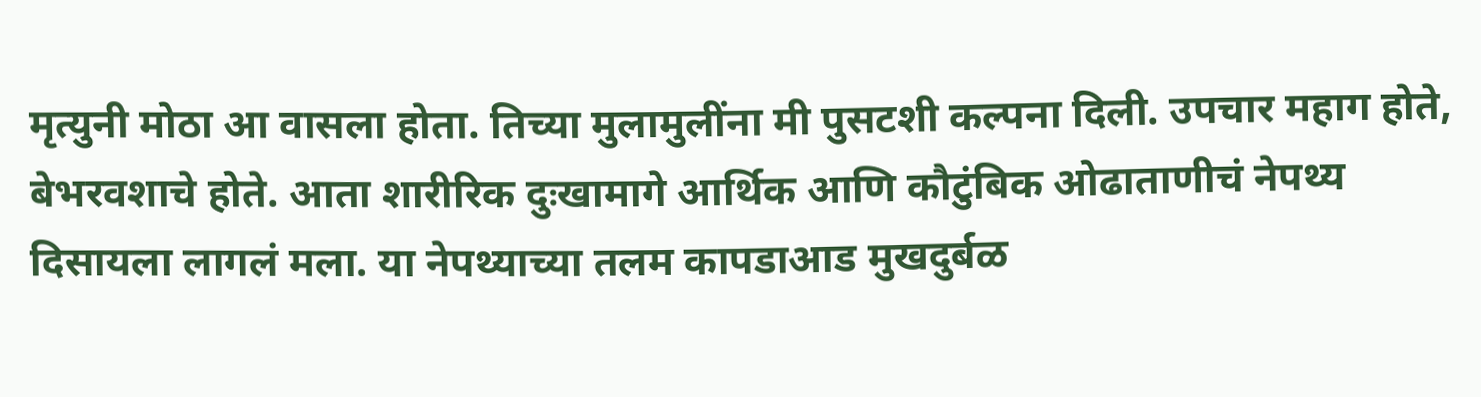मृत्युनी मोठा आ वासला होता. तिच्या मुलामुलींना मी पुसटशी कल्पना दिली. उपचार महाग होते, बेभरवशाचे होते. आता शारीरिक दुःखामागे आर्थिक आणि कौटुंबिक ओढाताणीचं नेपथ्य दिसायला लागलं मला. या नेपथ्याच्या तलम कापडाआड मुखदुर्बळ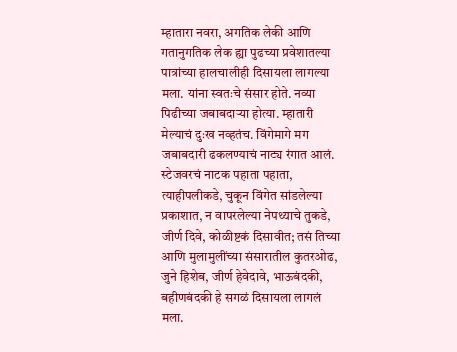म्हातारा नवरा, अगतिक लेकी आणि गतानुगतिक लेक ह्या पुढच्या प्रवेशातल्या पात्रांच्या हालचालीही दिसायला लागल्या मला. यांना स्वतःचे संसार होते. नव्या पिढीच्या जबाबदाऱ्या होत्या. म्हातारी मेल्याचं दुःख नव्हतंच. विंगेमागे मग जबाबदारी ढकलण्याचं नाट्य रंगात आलं. स्टेजवरचं नाटक पहाता पहाता, त्याहीपलीकडे, चुकून विंगेत सांडलेल्या प्रकाशात, न वापरलेल्या नेपथ्याचे तुकडे, जीर्ण दिवे, कोळीष्टकं दिसावीत; तसं तिच्या आणि मुलामुलींच्या संसारातील कुतरओढ, जुने हिशेब, जीर्ण हेवेदावे, भाऊबंदकी, बहीणबंदकी हे सगळं दिसायला लागलं मला.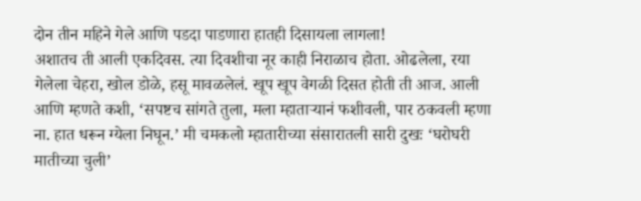दोन तीन महिने गेले आणि पडदा पाडणारा हातही दिसायला लागला!
अशातच ती आली एकदिवस. त्या दिवशीचा नूर काही निराळाच होता. ओढलेला, रया गेलेला चेहरा, खोल डोळे, हसू मावळलेलं. खूप खूप वेगळी दिसत होती ती आज. आली आणि म्हणते कशी, ‘सपष्टच सांगते तुला, मला म्हाताऱ्यानं फशीवली, पार ठकवली म्हणा ना. हात धरून ग्येला निघून.’ मी चमकलो म्हातारीच्या संसारातली सारी दुखः ‘घरोघरी मातीच्या चुली’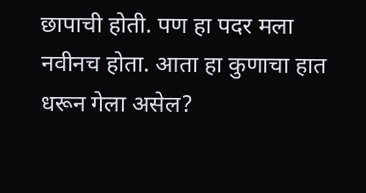छापाची होती. पण हा पदर मला नवीनच होता. आता हा कुणाचा हात धरून गेला असेल?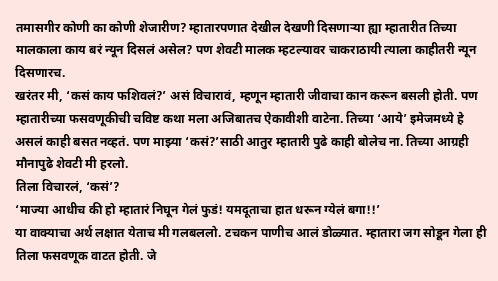तमासगीर कोणी का कोणी शेजारीण? म्हातारपणात देखील देखणी दिसणाऱ्या ह्या म्हातारीत तिच्या मालकाला काय बरं न्यून दिसलं असेल? पण शेवटी मालक म्हटल्यावर चाकराठायी त्याला काहीतरी न्यून दिसणारच.
खरंतर मी, ‘कसं काय फशिवलं?’ असं विचारावं, म्हणून म्हातारी जीवाचा कान करून बसली होती. पण म्हातारीच्या फसवणूकीची चविष्ट कथा मला अजिबातच ऐकावीशी वाटेना. तिच्या ‘आये’ इमेजमध्ये हे असलं काही बसत नव्हतं. पण माझ्या ‘कसं?’साठी आतुर म्हातारी पुढे काही बोलेच ना. तिच्या आग्रही मौनापुढे शेवटी मी हरलो.
तिला विचारलं, ‘कसं’?
‘माज्या आधीच की हो म्हातारं निघून गेलं फुडं! यमदूताचा हात धरून ग्येलं बगा!!’
या वाक्याचा अर्थ लक्षात येताच मी गलबललो. टचकन पाणीच आलं डोळ्यात. म्हातारा जग सोडून गेला ही तिला फसवणूक वाटत होती. जे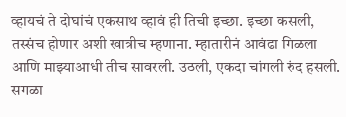व्हायचं ते दोघांचं एकसाथ व्हावं ही तिची इच्छा. इच्छा कसली, तस्संच होणार अशी खात्रीच म्हणाना. म्हातारीनं आवंढा गिळला आणि माझ्याआधी तीच सावरली. उठली, एकदा चांगली रुंद हसली. सगळा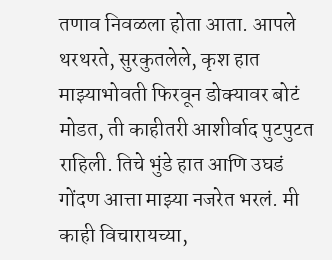तणाव निवळला होता आता. आपले थरथरते, सुरकुतलेले, कृश हात माझ्याभोवती फिरवून डोक्यावर बोटं मोडत, ती काहीतरी आशीर्वाद पुटपुटत राहिली. तिचे भुंडे हात आणि उघडं गोंदण आत्ता माझ्या नजरेत भरलं. मी काही विचारायच्या,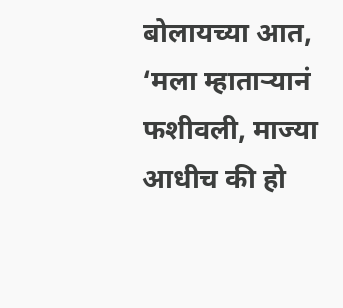बोलायच्या आत, ‘मला म्हाताऱ्यानं फशीवली, माज्या आधीच की हो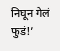निघून गेलं फुडं!’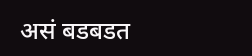असं बडबडत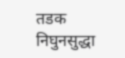तडक निघुनसुद्धा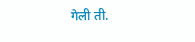गेली ती.